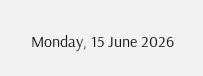Monday, 15 June 2026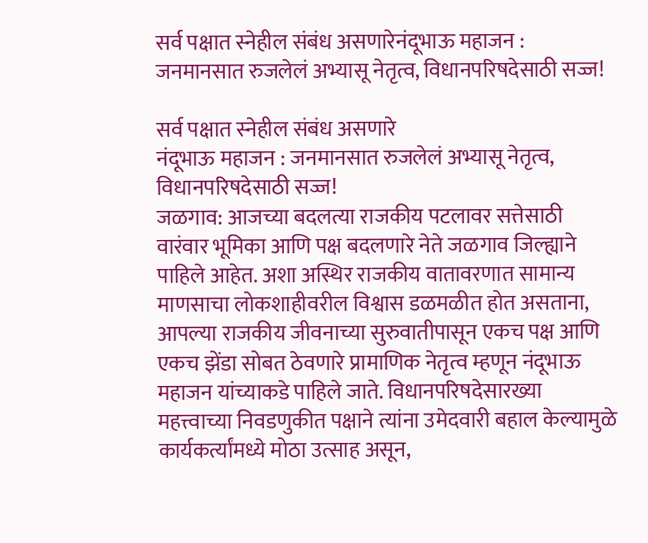सर्व पक्षात स्नेहील संबंध असणारेनंदूभाऊ महाजन : जनमानसात रुजलेलं अभ्यासू नेतृत्व, विधानपरिषदेसाठी सज्ज!

सर्व पक्षात स्नेहील संबंध असणारे
नंदूभाऊ महाजन : जनमानसात रुजलेलं अभ्यासू नेतृत्व, विधानपरिषदेसाठी सज्ज!
जळगाव: आजच्या बदलत्या राजकीय पटलावर सत्तेसाठी वारंवार भूमिका आणि पक्ष बदलणारे नेते जळगाव जिल्ह्याने पाहिले आहेत. अशा अस्थिर राजकीय वातावरणात सामान्य माणसाचा लोकशाहीवरील विश्वास डळमळीत होत असताना, आपल्या राजकीय जीवनाच्या सुरुवातीपासून एकच पक्ष आणि एकच झेंडा सोबत ठेवणारे प्रामाणिक नेतृत्व म्हणून नंदूभाऊ महाजन यांच्याकडे पाहिले जाते. विधानपरिषदेसारख्या महत्त्वाच्या निवडणुकीत पक्षाने त्यांना उमेदवारी बहाल केल्यामुळे कार्यकर्त्यांमध्ये मोठा उत्साह असून,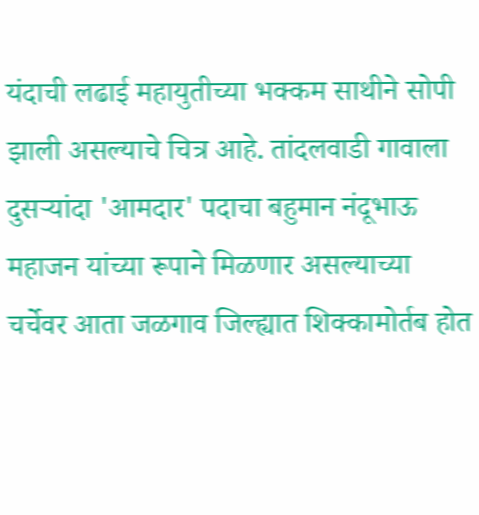यंदाची लढाई महायुतीच्या भक्कम साथीने सोपी झाली असल्याचे चित्र आहे. तांदलवाडी गावाला दुसऱ्यांदा 'आमदार' पदाचा बहुमान नंदूभाऊ महाजन यांच्या रूपाने मिळणार असल्याच्या चर्चेवर आता जळगाव जिल्ह्यात शिक्कामोर्तब होत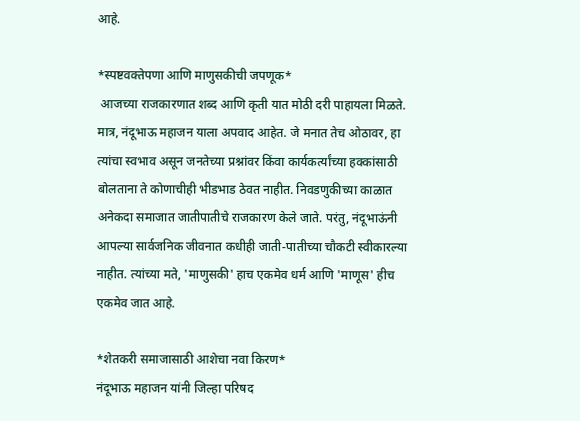आहे.

*स्पष्टवक्तेपणा आणि माणुसकीची जपणूक*
 आजच्या राजकारणात शब्द आणि कृती यात मोठी दरी पाहायला मिळते. मात्र, नंदूभाऊ महाजन याला अपवाद आहेत. जे मनात तेच ओठावर, हा त्यांचा स्वभाव असून जनतेच्या प्रश्नांवर किंवा कार्यकर्त्यांच्या हक्कांसाठी बोलताना ते कोणाचीही भीडभाड ठेवत नाहीत. निवडणुकीच्या काळात अनेकदा समाजात जातीपातीचे राजकारण केले जाते. परंतु, नंदूभाऊंनी आपल्या सार्वजनिक जीवनात कधीही जाती-पातीच्या चौकटी स्वीकारल्या नाहीत. त्यांच्या मते, 'माणुसकी' हाच एकमेव धर्म आणि 'माणूस' हीच एकमेव जात आहे.

*शेतकरी समाजासाठी आशेचा नवा किरण*
नंदूभाऊ महाजन यांनी जिल्हा परिषद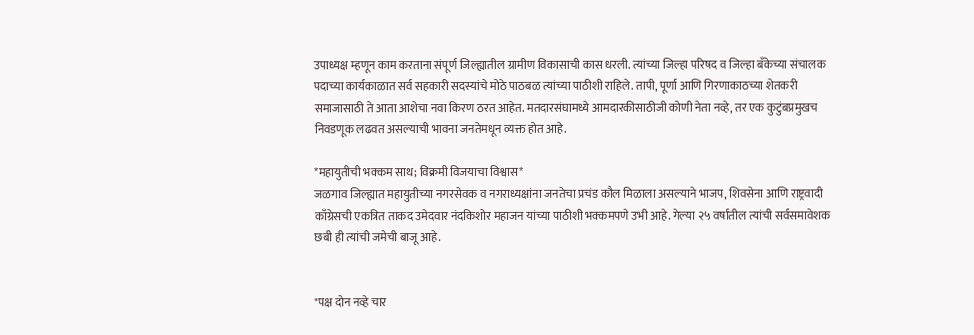उपाध्यक्ष म्हणून काम करताना संपूर्ण जिल्ह्यातील ग्रामीण विकासाची कास धरली. त्यांच्या जिल्हा परिषद व जिल्हा बँकेच्या संचालक पदाच्या कार्यकाळात सर्व सहकारी सदस्यांचे मोठे पाठबळ त्यांच्या पाठीशी राहिले. तापी, पूर्णा आणि गिरणाकाठच्या शेतकरी समाजासाठी ते आता आशेचा नवा किरण ठरत आहेत. मतदारसंघामध्ये आमदारकीसाठीजी कोणी नेता नव्हे, तर एक कुटुंबप्रमुखच निवडणूक लढवत असल्याची भावना जनतेमधून व्यक्त होत आहे.

*महायुतीची भक्कम साथ; विक्रमी विजयाचा विश्वास*
जळगाव जिल्ह्यात महायुतीच्या नगरसेवक व नगराध्यक्षांना जनतेचा प्रचंड कौल मिळाला असल्याने भाजप, शिवसेना आणि राष्ट्रवादी काँग्रेसची एकत्रित ताकद उमेदवार नंदकिशोर महाजन यांच्या पाठीशी भक्कमपणे उभी आहे. गेल्या २५ वर्षांतील त्यांची सर्वसमावेशक छबी ही त्यांची जमेची बाजू आहे.


"पक्ष दोन नव्हे चार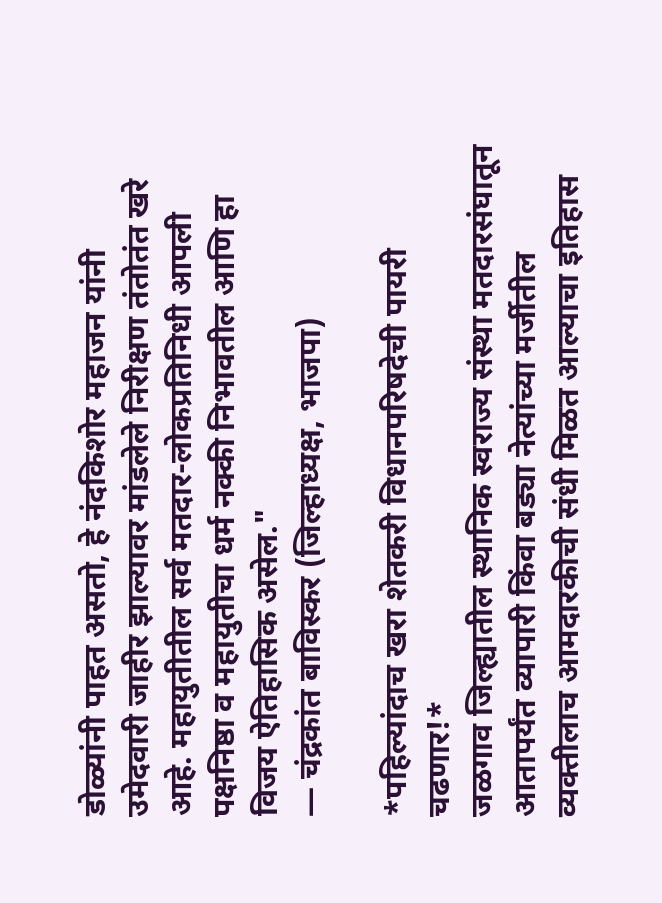डोळ्यांनी पाहत असतो, हे नंदकिशोर महाजन यांनी उमेदवारी जाहीर झाल्यावर मांडलेले निरीक्षण तंतोतंत खरे आहे. महायुतीतील सर्व मतदार-लोकप्रतिनिधी आपली पक्षनिष्ठा व महायुतीचा धर्म नक्की निभावतील आणि हा विजय ऐतिहासिक असेल."
— चंद्रकांत बाविस्कर (जिल्हाध्यक्ष, भाजपा)

*पहिल्यांदाच खरा शेतकरी विधानपरिषदेची पायरी चढणार!*
जळगाव जिल्ह्यातील स्थानिक स्वराज्य संस्था मतदारसंघातून आतापर्यंत व्यापारी किंवा बड्या नेत्यांच्या मर्जीतील व्यक्तीलाच आमदारकीची संधी मिळत आल्याचा इतिहास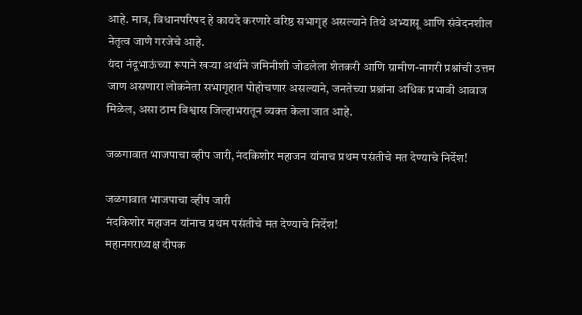आहे. मात्र, विधानपरिषद हे कायदे करणारे वरिष्ठ सभागृह असल्याने तिथे अभ्यासू आणि संवेदनशील नेतृत्व जाणे गरजेचे आहे.
यंदा नंदूभाऊंच्या रूपाने खऱ्या अर्थाने जमिनीशी जोडलेला शेतकरी आणि ग्रामीण-नागरी प्रश्नांची उत्तम जाण असणारा लोकनेता सभागृहात पोहोचणार असल्याने, जनतेच्या प्रश्नांना अधिक प्रभावी आवाज मिळेल, असा ठाम विश्वास जिल्हाभरातून व्यक्त केला जात आहे.

जळगावात भाजपाचा व्हीप जारी,नंदकिशोर महाजन यांनाच प्रथम पसंतीचे मत देण्याचे निर्देश!

जळगावात भाजपाचा व्हीप जारी
नंदकिशोर महाजन यांनाच प्रथम पसंतीचे मत देण्याचे निर्देश!
महानगराध्यक्ष दीपक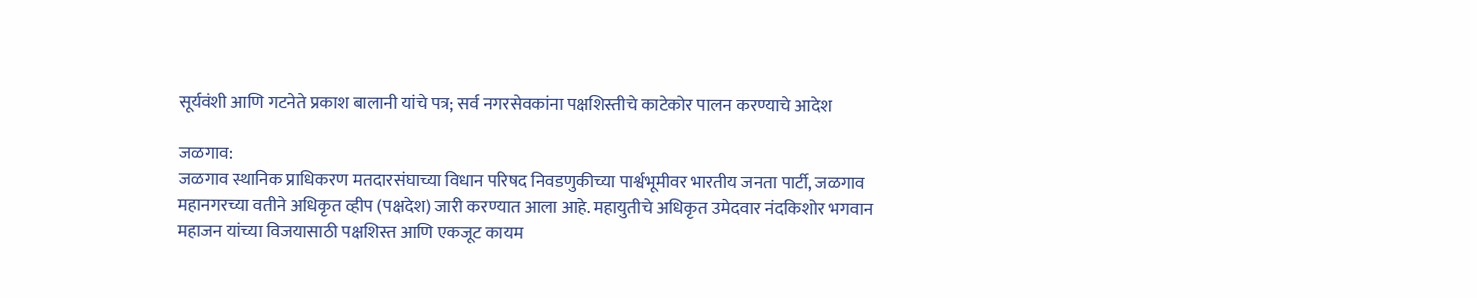सूर्यवंशी आणि गटनेते प्रकाश बालानी यांचे पत्र; सर्व नगरसेवकांना पक्षशिस्तीचे काटेकोर पालन करण्याचे आदेश

जळगाव:
जळगाव स्थानिक प्राधिकरण मतदारसंघाच्या विधान परिषद निवडणुकीच्या पार्श्वभूमीवर भारतीय जनता पार्टी, जळगाव महानगरच्या वतीने अधिकृत व्हीप (पक्षदेश) जारी करण्यात आला आहे. महायुतीचे अधिकृत उमेदवार नंदकिशोर भगवान महाजन यांच्या विजयासाठी पक्षशिस्त आणि एकजूट कायम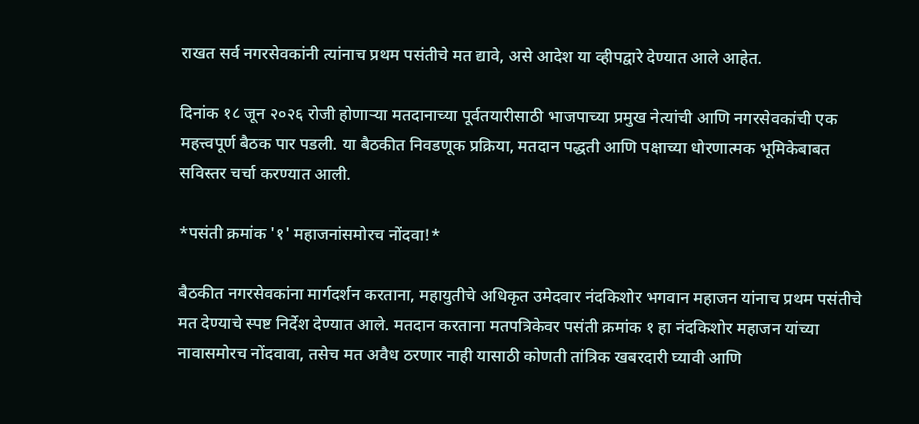राखत सर्व नगरसेवकांनी त्यांनाच प्रथम पसंतीचे मत द्यावे, असे आदेश या व्हीपद्वारे देण्यात आले आहेत.

दिनांक १८ जून २०२६ रोजी होणाऱ्या मतदानाच्या पूर्वतयारीसाठी भाजपाच्या प्रमुख नेत्यांची आणि नगरसेवकांची एक महत्त्वपूर्ण बैठक पार पडली. या बैठकीत निवडणूक प्रक्रिया, मतदान पद्धती आणि पक्षाच्या धोरणात्मक भूमिकेबाबत सविस्तर चर्चा करण्यात आली.

*पसंती क्रमांक '१' महाजनांसमोरच नोंदवा!*

बैठकीत नगरसेवकांना मार्गदर्शन करताना, महायुतीचे अधिकृत उमेदवार नंदकिशोर भगवान महाजन यांनाच प्रथम पसंतीचे मत देण्याचे स्पष्ट निर्देश देण्यात आले. मतदान करताना मतपत्रिकेवर पसंती क्रमांक १ हा नंदकिशोर महाजन यांच्या नावासमोरच नोंदवावा, तसेच मत अवैध ठरणार नाही यासाठी कोणती तांत्रिक खबरदारी घ्यावी आणि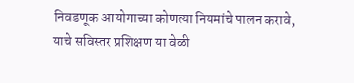निवडणूक आयोगाच्या कोणत्या नियमांचे पालन करावे, याचे सविस्तर प्रशिक्षण या वेळी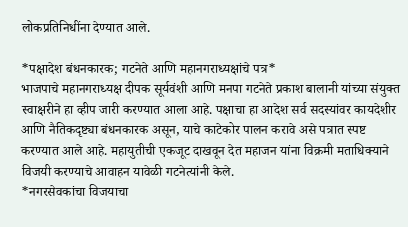लोकप्रतिनिधींना देण्यात आले.

*पक्षादेश बंधनकारक; गटनेते आणि महानगराध्यक्षांचे पत्र*
भाजपाचे महानगराध्यक्ष दीपक सूर्यवंशी आणि मनपा गटनेते प्रकाश बालानी यांच्या संयुक्त स्वाक्षरीने हा व्हीप जारी करण्यात आला आहे. पक्षाचा हा आदेश सर्व सदस्यांवर कायदेशीर आणि नैतिकदृष्ट्या बंधनकारक असून, याचे काटेकोर पालन करावे असे पत्रात स्पष्ट करण्यात आले आहे. महायुतीची एकजूट दाखवून देत महाजन यांना विक्रमी मताधिक्याने विजयी करण्याचे आवाहन यावेळी गटनेत्यांनी केले.
*नगरसेवकांचा विजयाचा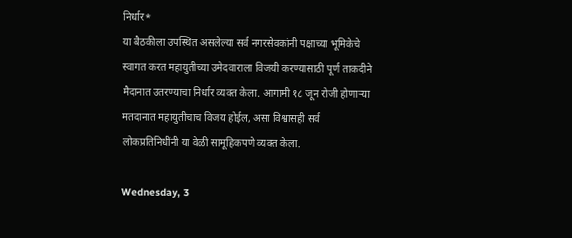निर्धार*
या बैठकीला उपस्थित असलेल्या सर्व नगरसेवकांनी पक्षाच्या भूमिकेचे स्वागत करत महायुतीच्या उमेदवाराला विजयी करण्यासाठी पूर्ण ताकदीने मैदानात उतरण्याचा निर्धार व्यक्त केला. आगामी १८ जून रोजी होणाऱ्या मतदानात महायुतीचाच विजय होईल, असा विश्वासही सर्व लोकप्रतिनिधींनी या वेळी सामूहिकपणे व्यक्त केला.

Wednesday, 3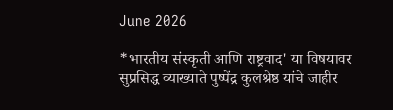June 2026

*भारतीय संस्कृती आणि राष्ट्रवाद' या विषयावर सुप्रसिद्ध व्याख्याते पुष्पेंद्र कुलश्रेष्ठ यांचे जाहीर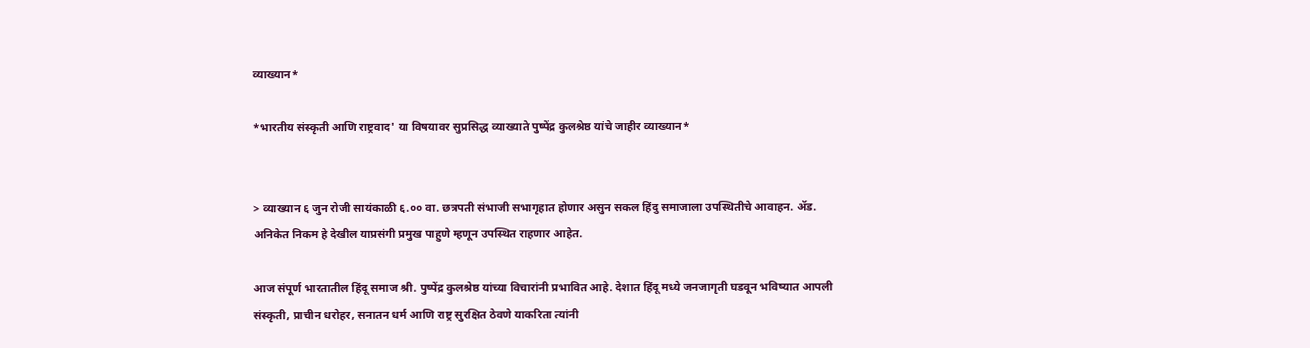व्याख्यान*

*भारतीय संस्कृती आणि राष्ट्रवाद' या विषयावर सुप्रसिद्ध व्याख्याते पुष्पेंद्र कुलश्रेष्ठ यांचे जाहीर व्याख्यान*


> व्याख्यान ६ जुन रोजी सायंकाळी ६.०० वा. छत्रपती संभाजी सभागृहात होणार असुन सकल हिंदु समाजाला उपस्थितीचे आवाहन. ॲड. अनिकेत निकम हे देखील याप्रसंगी प्रमुख पाहुणे म्हणून उपस्थित राहणार आहेत.

आज संपूर्ण भारतातील हिंदू समाज श्री. पुष्पेंद्र कुलश्रेष्ठ यांच्या विचारांनी प्रभावित आहे. देशात हिंदू मध्ये जनजागृती घडवून भविष्यात आपली संस्कृती, प्राचीन धरोहर, सनातन धर्म आणि राष्ट्र सुरक्षित ठेवणे याकरिता त्यांनी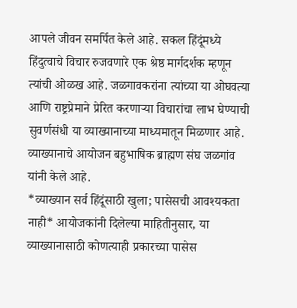आपले जीवन समर्पित केले आहे. सकल हिंदूंमध्ये हिंदुत्वाचे विचार रुजवणारे एक श्रेष्ठ मार्गदर्शक म्हणून त्यांची ओळख आहे. जळगावकरांना त्यांच्या या ओघवत्या आणि राष्ट्रप्रेमाने प्रेरित करणाऱ्या विचारांचा लाभ घेण्याची सुवर्णसंधी या व्याख्यानाच्या माध्यमातून मिळणार आहे.
व्याख्यानाचे आयोजन बहुभाषिक ब्राह्मण संघ जळगांव यांनी केले आहे.
*व्याख्यान सर्व हिंदूंसाठी खुला; पासेसची आवश्यकता नाही* आयोजकांनी दिलेल्या माहितीनुसार, या व्याख्यानासाठी कोणत्याही प्रकारच्या पासेस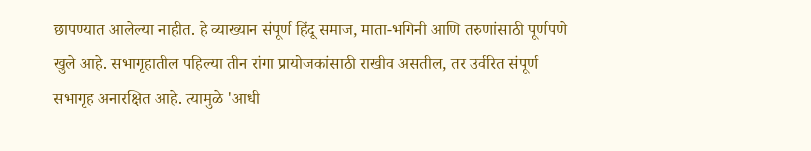छापण्यात आलेल्या नाहीत. हे व्याख्यान संपूर्ण हिंदू समाज, माता-भगिनी आणि तरुणांसाठी पूर्णपणे खुले आहे. सभागृहातील पहिल्या तीन रांगा प्रायोजकांसाठी राखीव असतील, तर उर्वरित संपूर्ण सभागृह अनारक्षित आहे. त्यामुळे 'आधी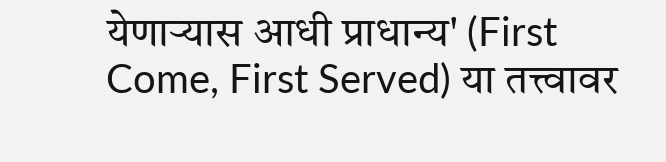येणाऱ्यास आधी प्राधान्य' (First Come, First Served) या तत्त्वावर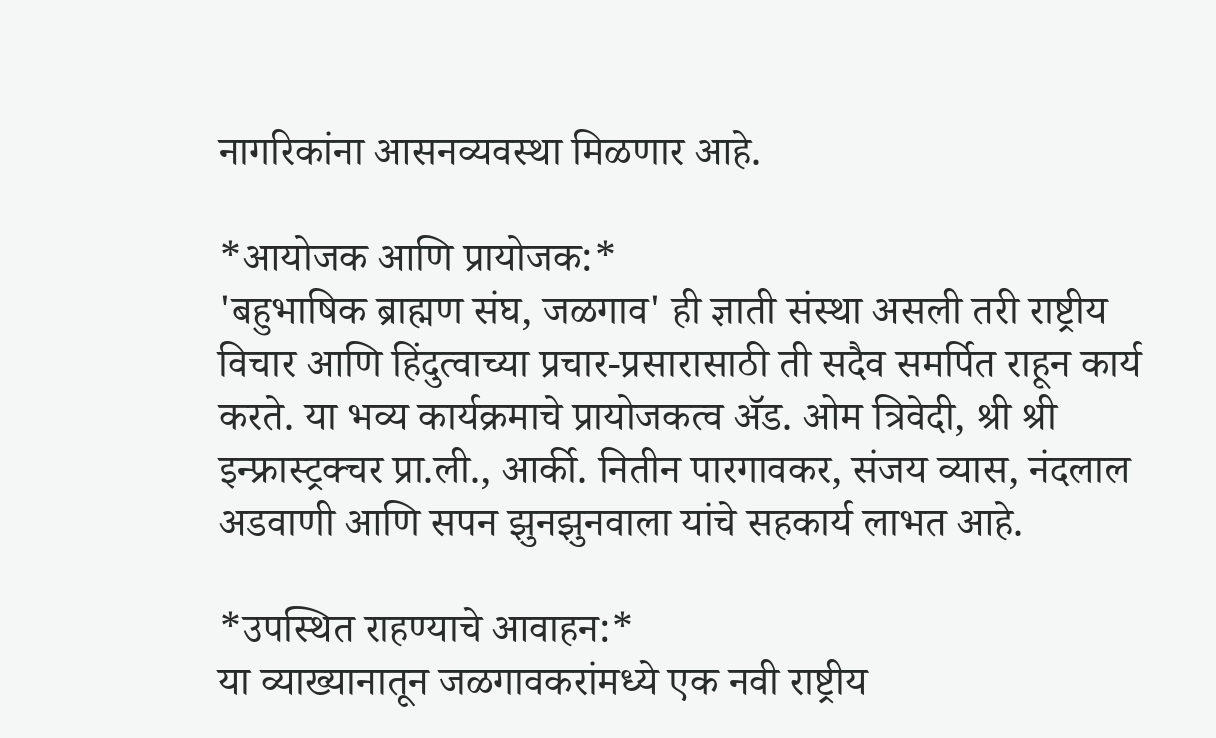नागरिकांना आसनव्यवस्था मिळणार आहे.

*आयोजक आणि प्रायोजक:*
'बहुभाषिक ब्राह्मण संघ, जळगाव' ही ज्ञाती संस्था असली तरी राष्ट्रीय विचार आणि हिंदुत्वाच्या प्रचार-प्रसारासाठी ती सदैव समर्पित राहून कार्य करते. या भव्य कार्यक्रमाचे प्रायोजकत्व ॲड. ओम त्रिवेदी, श्री श्री इन्फ्रास्ट्रक्चर प्रा.ली., आर्की. नितीन पारगावकर, संजय व्यास, नंदलाल अडवाणी आणि सपन झुनझुनवाला यांचे सहकार्य लाभत आहे.

*उपस्थित राहण्याचे आवाहन:*
या व्याख्यानातून जळगावकरांमध्ये एक नवी राष्ट्रीय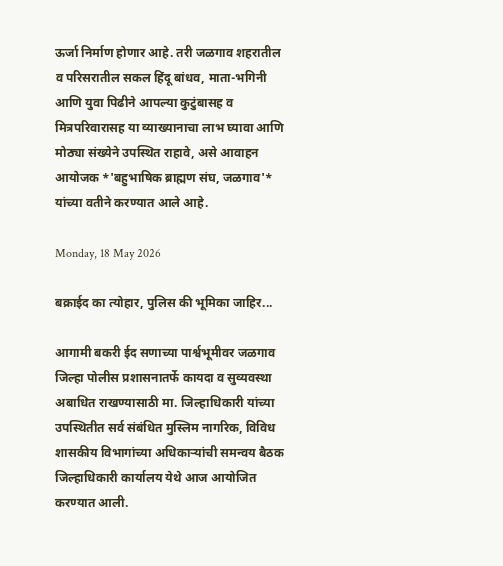ऊर्जा निर्माण होणार आहे. तरी जळगाव शहरातील व परिसरातील सकल हिंदू बांधव, माता-भगिनी आणि युवा पिढीने आपल्या कुटुंबासह व मित्रपरिवारासह या व्याख्यानाचा लाभ घ्यावा आणि मोठ्या संख्येने उपस्थित राहावे, असे आवाहन आयोजक *'बहुभाषिक ब्राह्मण संघ, जळगाव'* यांच्या वतीने करण्यात आले आहे.

Monday, 18 May 2026

बक्राईद का त्योहार, पुलिस की भूमिका जाहिर...

आगामी बकरी ईद सणाच्या पार्श्वभूमीवर जळगाव जिल्हा पोलीस प्रशासनातर्फे कायदा व सुव्यवस्था अबाधित राखण्यासाठी मा. जिल्हाधिकारी यांच्या उपस्थितीत सर्व संबंधित मुस्लिम नागरिक, विविध शासकीय विभागांच्या अधिकाऱ्यांची समन्वय बैठक जिल्हाधिकारी कार्यालय येथे आज आयोजित करण्यात आली.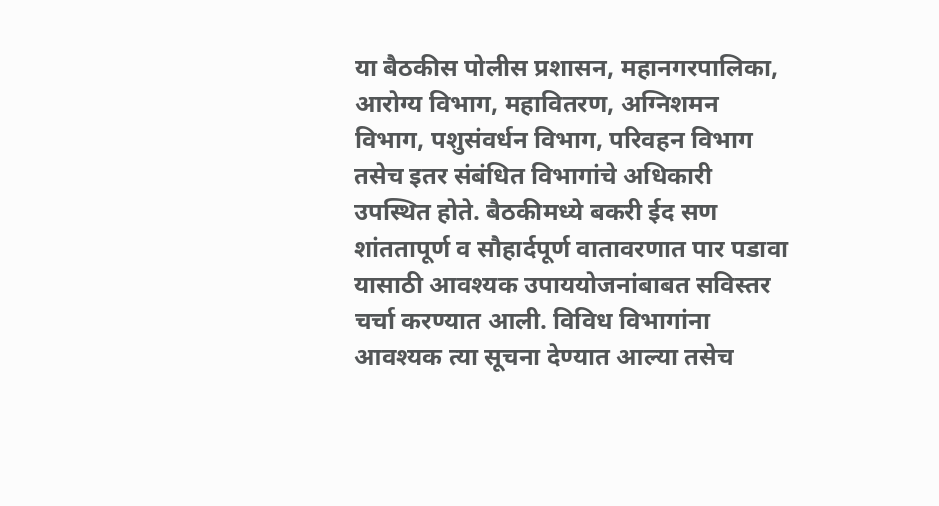या बैठकीस पोलीस प्रशासन, महानगरपालिका, आरोग्य विभाग, महावितरण, अग्निशमन विभाग, पशुसंवर्धन विभाग, परिवहन विभाग तसेच इतर संबंधित विभागांचे अधिकारी उपस्थित होते. बैठकीमध्ये बकरी ईद सण शांततापूर्ण व सौहार्दपूर्ण वातावरणात पार पडावा यासाठी आवश्यक उपाययोजनांबाबत सविस्तर चर्चा करण्यात आली. विविध विभागांना आवश्यक त्या सूचना देण्यात आल्या तसेच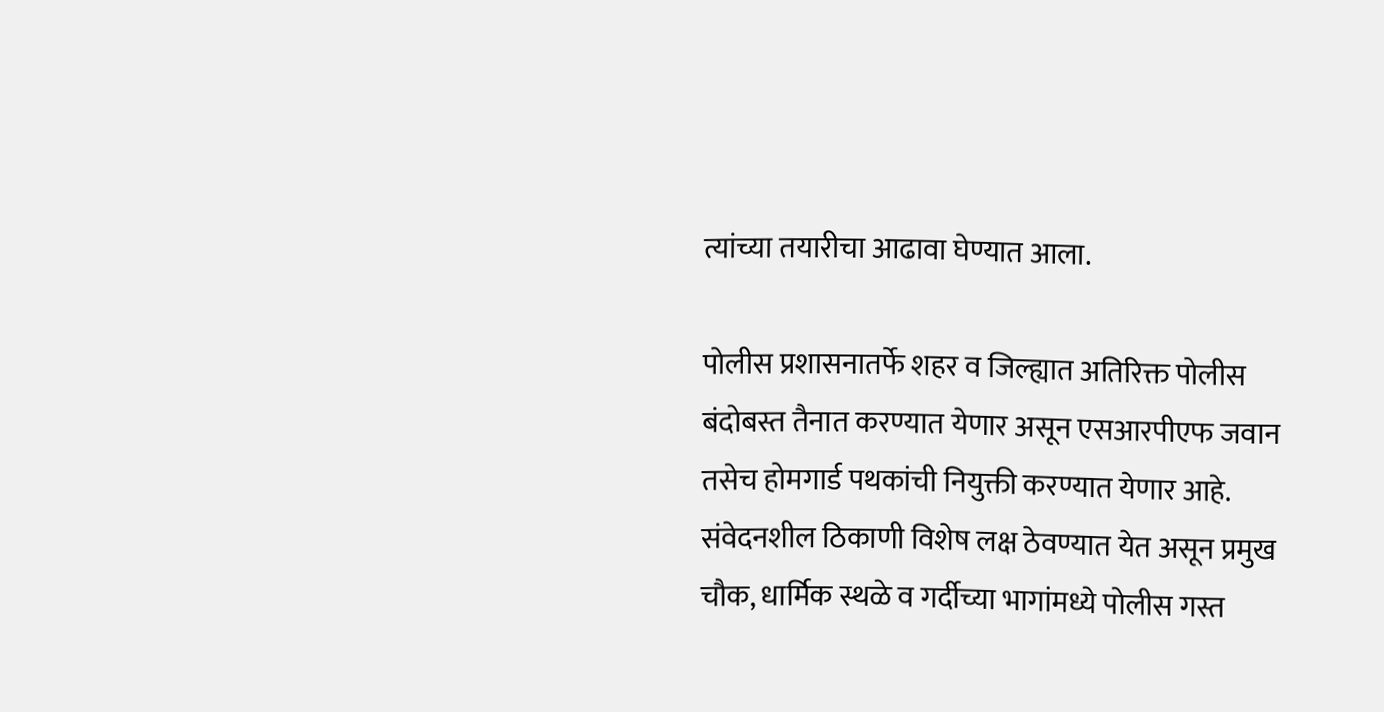त्यांच्या तयारीचा आढावा घेण्यात आला.

पोलीस प्रशासनातर्फे शहर व जिल्ह्यात अतिरिक्त पोलीस बंदोबस्त तैनात करण्यात येणार असून एसआरपीएफ जवान तसेच होमगार्ड पथकांची नियुक्ती करण्यात येणार आहे. संवेदनशील ठिकाणी विशेष लक्ष ठेवण्यात येत असून प्रमुख चौक, धार्मिक स्थळे व गर्दीच्या भागांमध्ये पोलीस गस्त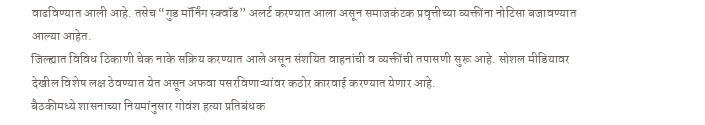वाढविण्यात आली आहे. तसेच “गुड मॉर्निंग स्क्वॉड” अलर्ट करण्यात आला असून समाजकंटक प्रवृत्तीच्या व्यक्तींना नोटिसा बजावण्यात आल्या आहेत.
जिल्ह्यात विविध ठिकाणी चेक नाके सक्रिय करण्यात आले असून संशयित वाहनांची व व्यक्तींची तपासणी सुरू आहे. सोशल मीडियावर देखील विशेष लक्ष ठेवण्यात येत असून अफवा पसरविणाऱ्यांवर कठोर कारवाई करण्यात येणार आहे.
बैठकीमध्ये शासनाच्या नियमांनुसार गोवंश हत्या प्रतिबंधक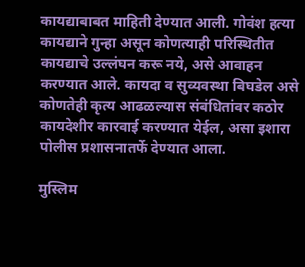कायद्याबाबत माहिती देण्यात आली. गोवंश हत्या कायद्याने गुन्हा असून कोणत्याही परिस्थितीत कायद्याचे उल्लंघन करू नये, असे आवाहन करण्यात आले. कायदा व सुव्यवस्था बिघडेल असे कोणतेही कृत्य आढळल्यास संबंधितांवर कठोर कायदेशीर कारवाई करण्यात येईल, असा इशारा पोलीस प्रशासनातर्फे देण्यात आला.

मुस्लिम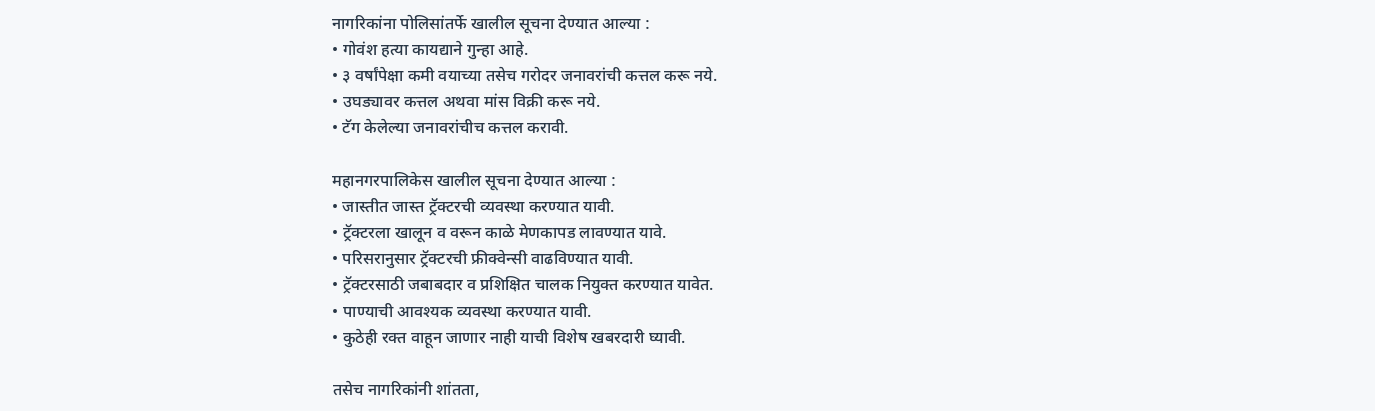नागरिकांना पोलिसांतर्फे खालील सूचना देण्यात आल्या :
• गोवंश हत्या कायद्याने गुन्हा आहे.
• ३ वर्षांपेक्षा कमी वयाच्या तसेच गरोदर जनावरांची कत्तल करू नये.
• उघड्यावर कत्तल अथवा मांस विक्री करू नये.
• टॅग केलेल्या जनावरांचीच कत्तल करावी.

महानगरपालिकेस खालील सूचना देण्यात आल्या :
• जास्तीत जास्त ट्रॅक्टरची व्यवस्था करण्यात यावी.
• ट्रॅक्टरला खालून व वरून काळे मेणकापड लावण्यात यावे.
• परिसरानुसार ट्रॅक्टरची फ्रीक्वेन्सी वाढविण्यात यावी.
• ट्रॅक्टरसाठी जबाबदार व प्रशिक्षित चालक नियुक्त करण्यात यावेत.
• पाण्याची आवश्यक व्यवस्था करण्यात यावी.
• कुठेही रक्त वाहून जाणार नाही याची विशेष खबरदारी घ्यावी.

तसेच नागरिकांनी शांतता,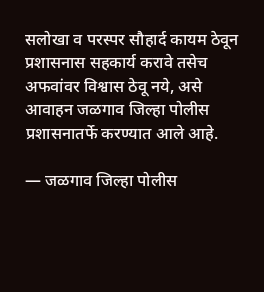सलोखा व परस्पर सौहार्द कायम ठेवून प्रशासनास सहकार्य करावे तसेच अफवांवर विश्वास ठेवू नये, असे आवाहन जळगाव जिल्हा पोलीस प्रशासनातर्फे करण्यात आले आहे.

— जळगाव जिल्हा पोलीस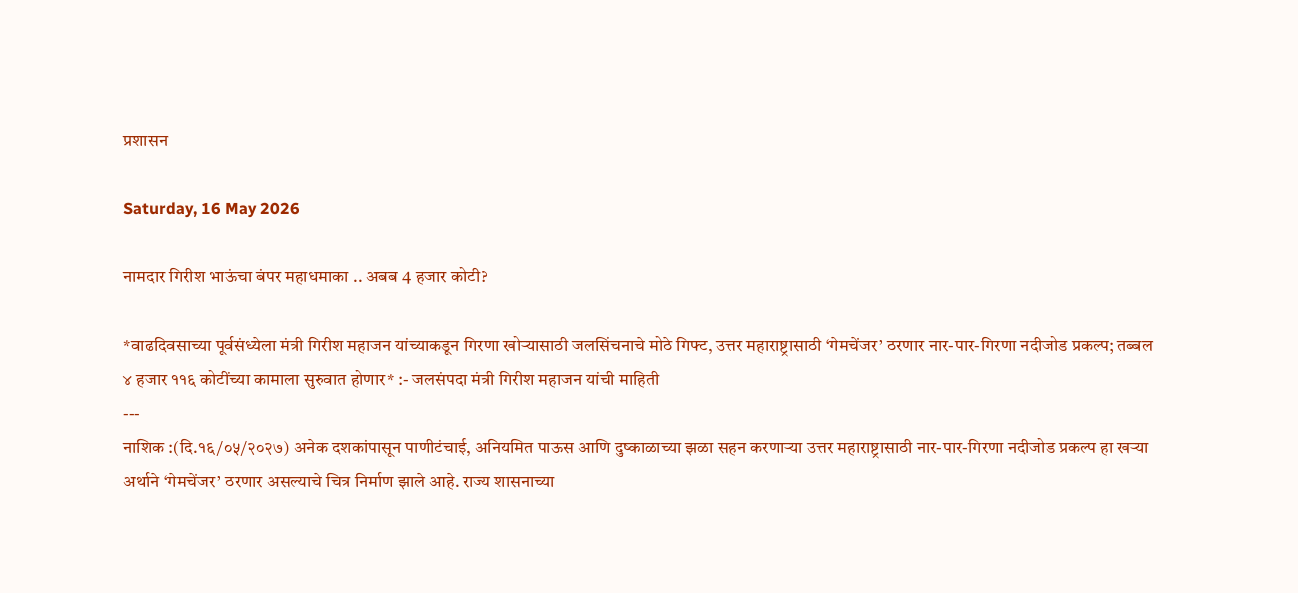प्रशासन

Saturday, 16 May 2026

नामदार गिरीश भाऊंचा बंपर महाधमाका .. अबब 4 हजार कोटी?

*वाढदिवसाच्या पूर्वसंध्येला मंत्री गिरीश महाजन यांच्याकडून गिरणा खोऱ्यासाठी जलसिंचनाचे मोठे गिफ्ट, उत्तर महाराष्ट्रासाठी ‘गेमचेंजर’ ठरणार नार-पार-गिरणा नदीजोड प्रकल्प; तब्बल ४ हजार ११६ कोटींच्या कामाला सुरुवात होणार* :- जलसंपदा मंत्री गिरीश महाजन यांची माहिती
---
नाशिक :(दि.१६/०५/२०२७) अनेक दशकांपासून पाणीटंचाई, अनियमित पाऊस आणि दुष्काळाच्या झळा सहन करणाऱ्या उत्तर महाराष्ट्रासाठी नार-पार-गिरणा नदीजोड प्रकल्प हा खऱ्या अर्थाने ‘गेमचेंजर’ ठरणार असल्याचे चित्र निर्माण झाले आहे. राज्य शासनाच्या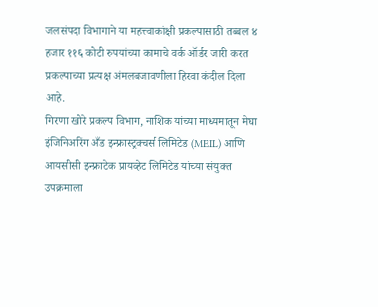जलसंपदा विभागाने या महत्त्वाकांक्षी प्रकल्पासाठी तब्बल ४ हजार ११६ कोटी रुपयांच्या कामाचे वर्क ऑर्डर जारी करत प्रकल्पाच्या प्रत्यक्ष अंमलबजावणीला हिरवा कंदील दिला आहे.
गिरणा खोरे प्रकल्प विभाग, नाशिक यांच्या माध्यमातून मेघा इंजिनिअरिंग अँड इन्फ्रास्ट्रक्चर्स लिमिटेड (MEIL) आणि आयसीसी इन्फ्राटेक प्रायव्हेट लिमिटेड यांच्या संयुक्त उपक्रमाला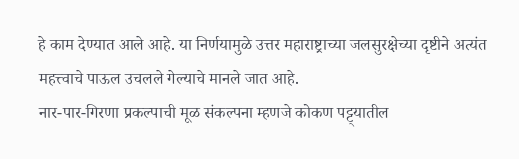हे काम देण्यात आले आहे. या निर्णयामुळे उत्तर महाराष्ट्राच्या जलसुरक्षेच्या दृष्टीने अत्यंत महत्त्वाचे पाऊल उचलले गेल्याचे मानले जात आहे.
नार-पार-गिरणा प्रकल्पाची मूळ संकल्पना म्हणजे कोकण पट्ट्यातील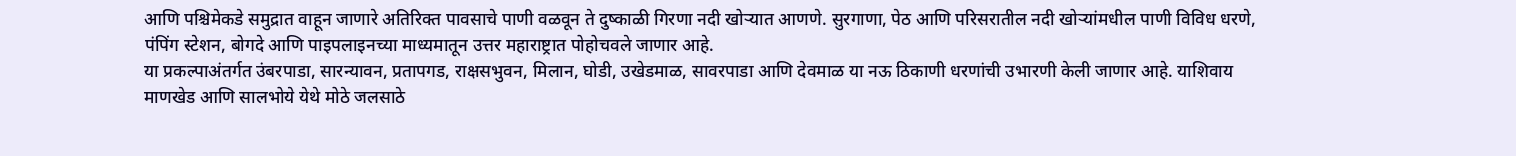आणि पश्चिमेकडे समुद्रात वाहून जाणारे अतिरिक्त पावसाचे पाणी वळवून ते दुष्काळी गिरणा नदी खोऱ्यात आणणे. सुरगाणा, पेठ आणि परिसरातील नदी खोऱ्यांमधील पाणी विविध धरणे, पंपिंग स्टेशन, बोगदे आणि पाइपलाइनच्या माध्यमातून उत्तर महाराष्ट्रात पोहोचवले जाणार आहे.
या प्रकल्पाअंतर्गत उंबरपाडा, सारन्यावन, प्रतापगड, राक्षसभुवन, मिलान, घोडी, उखेडमाळ, सावरपाडा आणि देवमाळ या नऊ ठिकाणी धरणांची उभारणी केली जाणार आहे. याशिवाय माणखेड आणि सालभोये येथे मोठे जलसाठे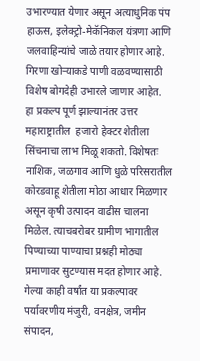उभारण्यात येणार असून अत्याधुनिक पंप हाऊस, इलेक्ट्रो-मेकॅनिकल यंत्रणा आणि जलवाहिन्यांचे जाळे तयार होणार आहे. गिरणा खोऱ्याकडे पाणी वळवण्यासाठी विशेष बोगदेही उभारले जाणार आहेत.
हा प्रकल्प पूर्ण झाल्यानंतर उत्तर महाराष्ट्रातील  हजारो हेक्टर शेतीला सिंचनाचा लाभ मिळू शकतो. विशेषतः नाशिक, जळगाव आणि धुळे परिसरातील कोरडवाहू शेतीला मोठा आधार मिळणार असून कृषी उत्पादन वाढीस चालना मिळेल. त्याचबरोबर ग्रामीण भागातील पिण्याच्या पाण्याचा प्रश्नही मोठ्या प्रमाणावर सुटण्यास मदत होणार आहे.
गेल्या काही वर्षांत या प्रकल्पावर पर्यावरणीय मंजुरी, वनक्षेत्र, जमीन संपादन,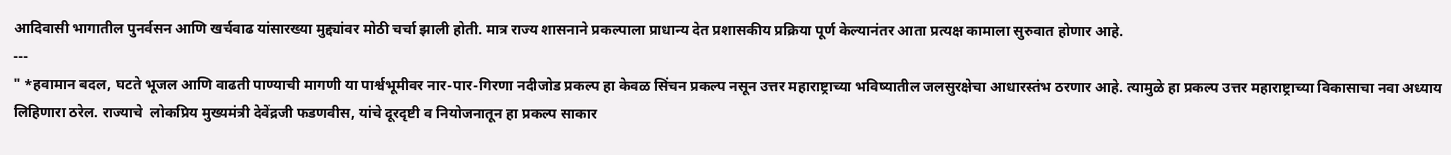आदिवासी भागातील पुनर्वसन आणि खर्चवाढ यांसारख्या मुद्द्यांवर मोठी चर्चा झाली होती. मात्र राज्य शासनाने प्रकल्पाला प्राधान्य देत प्रशासकीय प्रक्रिया पूर्ण केल्यानंतर आता प्रत्यक्ष कामाला सुरुवात होणार आहे.
---
" *हवामान बदल, घटते भूजल आणि वाढती पाण्याची मागणी या पार्श्वभूमीवर नार-पार-गिरणा नदीजोड प्रकल्प हा केवळ सिंचन प्रकल्प नसून उत्तर महाराष्ट्राच्या भविष्यातील जलसुरक्षेचा आधारस्तंभ ठरणार आहे. त्यामुळे हा प्रकल्प उत्तर महाराष्ट्राच्या विकासाचा नवा अध्याय लिहिणारा ठरेल. राज्याचे  लोकप्रिय मुख्यमंत्री देवेंद्रजी फडणवीस, यांचे दूरदृष्टी व नियोजनातून हा प्रकल्प साकार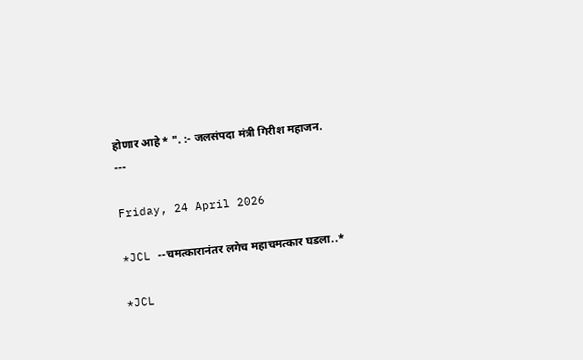होणार आहे* ". :- जलसंपदा मंत्री गिरीश महाजन.
---

Friday, 24 April 2026

*JCL --चमत्कारानंतर लगेच महाचमत्कार घडला..*

*JCL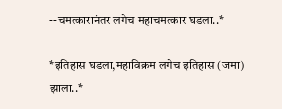--चमत्कारानंतर लगेच महाचमत्कार घडला..*

*इतिहास घडला,महाविक्रम लगेच इतिहास (जमा) झाला..*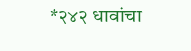*२४२ धावांचा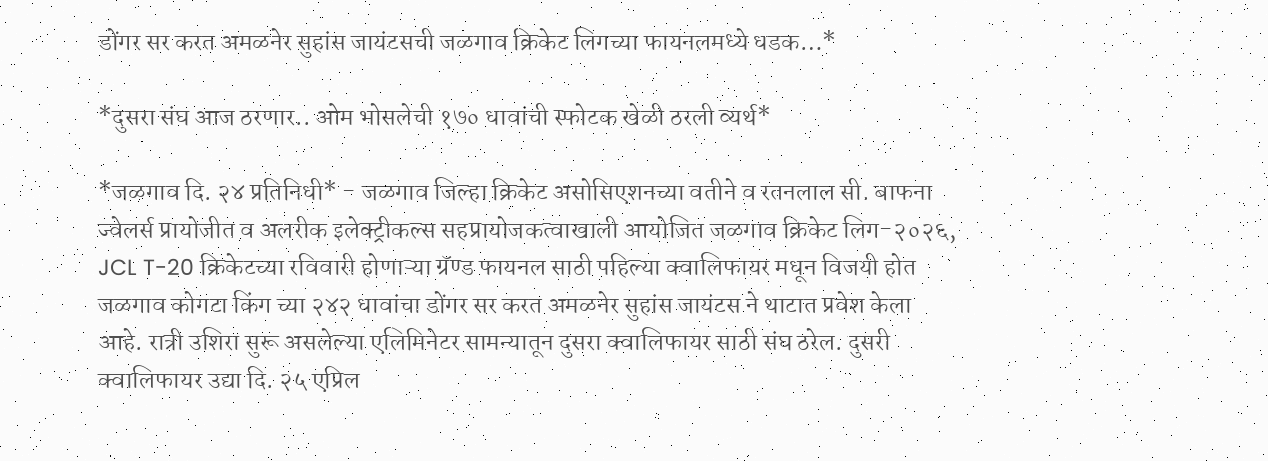डोंगर सर करत अमळनेर सुहांस जायंटसची जळगाव क्रिकेट लिगच्या फायनलमध्ये धडक…*

*दुसरा संघ आज ठरणार.. ओम भोसलेची १७० धावांची स्फोटक खेळी ठरली व्यर्थ*

*जळगाव दि. २४ प्रतिनिधी* - जळगाव जिल्हा क्रिकेट असोसिएशनच्या वतीने व रतनलाल सी. बाफना ज्वेलर्स प्रायोजीत व अलरीक इलेक्ट्रीकल्स सहप्रायोजकत्वाखाली आयोजित जळगाव क्रिकेट लिग-२०२६, JCL T-20 क्रिकेटच्या रविवारी होणाऱ्या ग्रॅण्ड फायनल साठी पहिल्या क्वालिफायर मधून विजयी होत जळगाव कोगटा किंग च्या २४२ धावांचा डोंगर सर करत अमळनेर सुहांस जायंटस ने थाटात प्रवेश केला आहे. रात्री उशिरा सुरू असलेल्या एलिमिनेटर सामन्यातून दुसरा क्वालिफायर साठी संघ ठरेल. दुसरी क्वालिफायर उद्या दि. २५ एप्रिल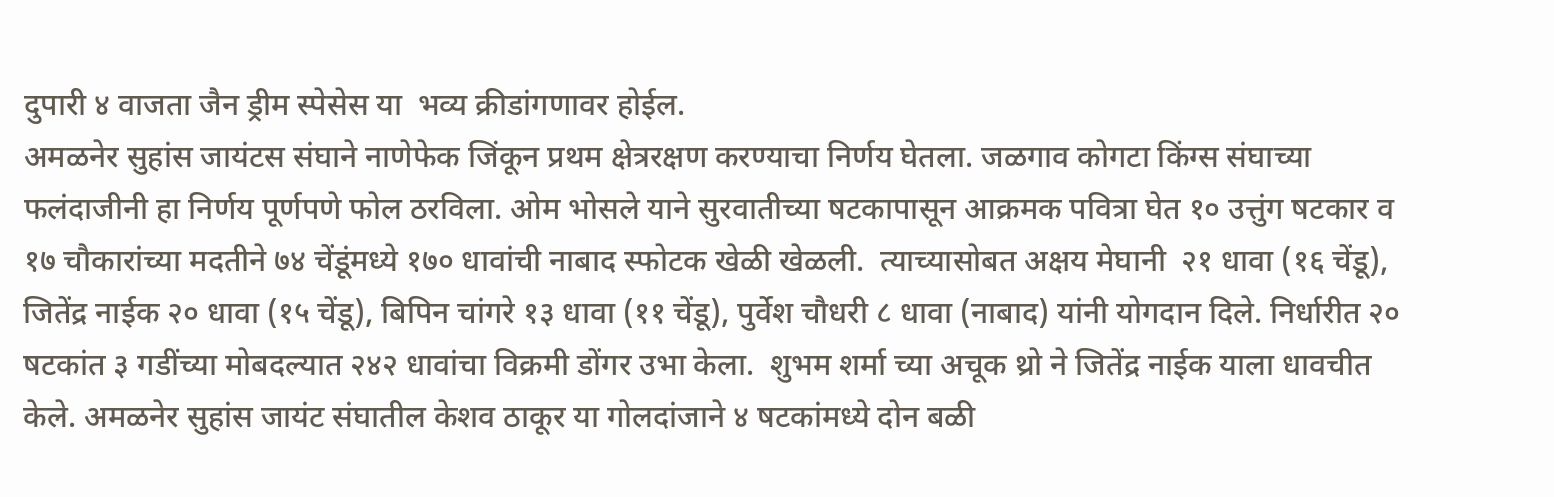दुपारी ४ वाजता जैन ड्रीम स्पेसेस या  भव्य क्रीडांगणावर होईल.
अमळनेर सुहांस जायंटस संघाने नाणेफेक जिंकून प्रथम क्षेत्ररक्षण करण्याचा निर्णय घेतला. जळगाव कोगटा किंग्स संघाच्या फलंदाजीनी हा निर्णय पूर्णपणे फोल ठरविला. ओम भोसले याने सुरवातीच्या षटकापासून आक्रमक पवित्रा घेत १० उत्तुंग षटकार व १७ चौकारांच्या मदतीने ७४ चेंडूंमध्ये १७० धावांची नाबाद स्फोटक खेळी खेळली.  त्याच्यासोबत अक्षय मेघानी  २१ धावा (१६ चेंडू), जितेंद्र नाईक २० धावा (१५ चेंडू), बिपिन चांगरे १३ धावा (११ चेंडू), पुर्वेश चौधरी ८ धावा (नाबाद) यांनी योगदान दिले. निर्धारीत २० षटकांत ३ गडींच्या मोबदल्यात २४२ धावांचा विक्रमी डोंगर उभा केला.  शुभम शर्मा च्या अचूक थ्रो ने जितेंद्र नाईक याला धावचीत केले. अमळनेर सुहांस जायंट संघातील केशव ठाकूर या गोलदांजाने ४ षटकांमध्ये दोन बळी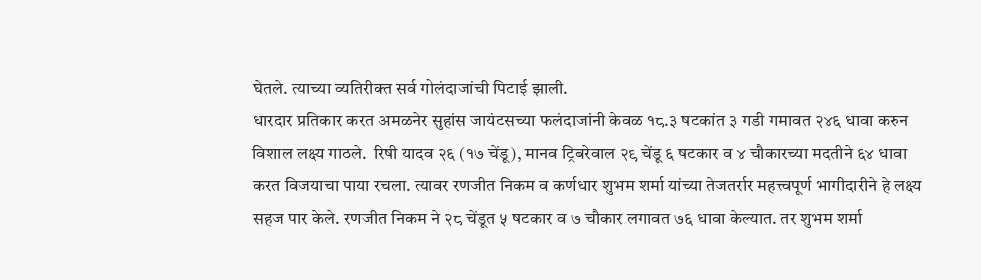घेतले. त्याच्या व्यतिरीक्त सर्व गोलंदाजांची पिटाई झाली.
धारदार प्रतिकार करत अमळनेर सुहांस जायंटसच्या फलंदाजांनी केवळ १८.३ षटकांत ३ गडी गमावत २४६ धावा करुन विशाल लक्ष्य गाठले.  रिषी यादव २६ (१७ चेंडू), मानव ट्रिबरेवाल २९ चेंडू ६ षटकार व ४ चौकारच्या मदतीने ६४ धावा करत विजयाचा पाया रचला. त्यावर रणजीत निकम व कर्णधार शुभम शर्मा यांच्या तेजतर्रार महत्त्वपूर्ण भागीदारीने हे लक्ष्य सहज पार केले. रणजीत निकम ने २८ चेंडूत ५ षटकार व ७ चौकार लगावत ७६ धावा केल्यात. तर शुभम शर्मा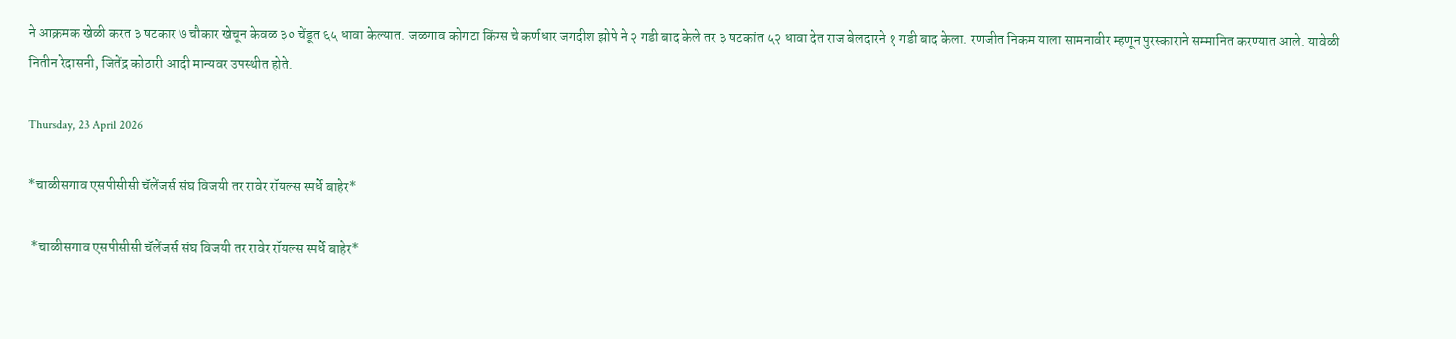ने आक्रमक खेळी करत ३ षटकार ७ चौकार खेचून केवळ ३० चेंडूत ६५ धावा केल्यात. जळगाव कोगटा किंग्स चे कर्णधार जगदीश झोपे ने २ गडी बाद केले तर ३ षटकांत ५२ धावा देत राज बेलदारने १ गडी बाद केला. रणजीत निकम याला सामनावीर म्हणून पुरस्काराने सम्मानित करण्यात आले. यावेळी नितीन रेदासनी, जितेंद्र कोठारी आदी मान्यवर उपस्थीत होते.

Thursday, 23 April 2026

*चाळीसगाव एसपीसीसी चॅलेंजर्स संघ विजयी तर रावेर रॉयल्स स्पर्धे बाहेर*

 *चाळीसगाव एसपीसीसी चॅलेंजर्स संघ विजयी तर रावेर रॉयल्स स्पर्धे बाहेर*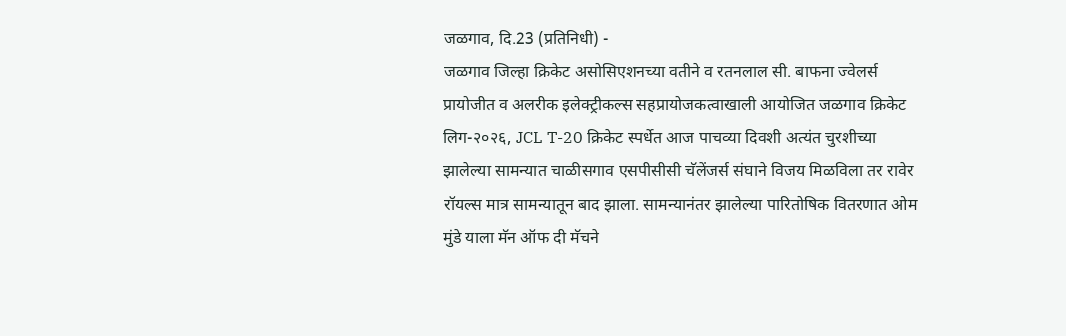जळगाव, दि.23 (प्रतिनिधी) -
जळगाव जिल्हा क्रिकेट असोसिएशनच्या वतीने व रतनलाल सी. बाफना ज्वेलर्स प्रायोजीत व अलरीक इलेक्ट्रीकल्स सहप्रायोजकत्वाखाली आयोजित जळगाव क्रिकेट लिग-२०२६, JCL T-20 क्रिकेट स्पर्धेत आज पाचव्या दिवशी अत्यंत चुरशीच्या झालेल्या सामन्यात चाळीसगाव एसपीसीसी चॅलेंजर्स संघाने विजय मिळविला तर रावेर रॉयल्स मात्र सामन्यातून बाद झाला. सामन्यानंतर झालेल्या पारितोषिक वितरणात ओम मुंडे याला मॅन ऑफ दी मॅचने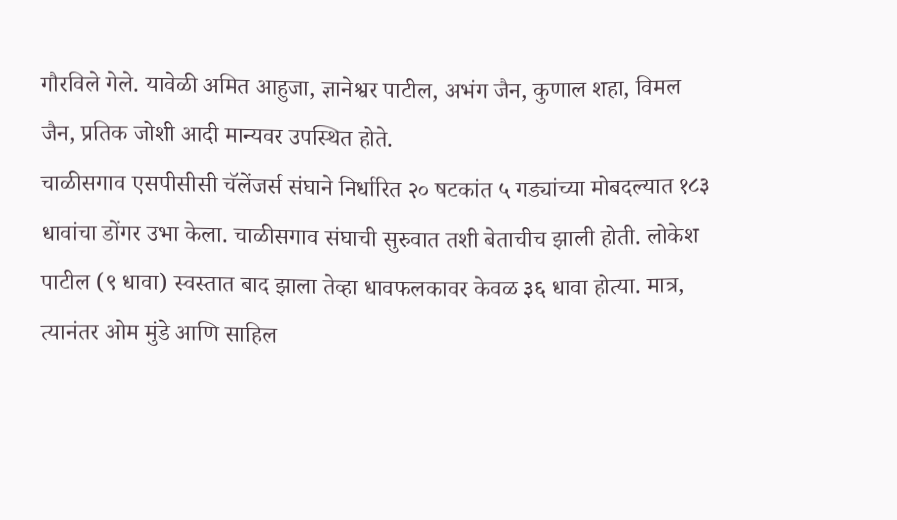गौरविले गेले. यावेळी अमित आहुजा, ज्ञानेश्वर पाटील, अभंग जैन, कुणाल शहा, विमल जैन, प्रतिक जोशी आदी मान्यवर उपस्थित होते.
चाळीसगाव एसपीसीसी चॅलेंजर्स संघाने निर्धारित २० षटकांत ५ गड्यांच्या मोबदल्यात १८३ धावांचा डोंगर उभा केला. चाळीसगाव संघाची सुरुवात तशी बेताचीच झाली होती. लोकेश पाटील (९ धावा) स्वस्तात बाद झाला तेव्हा धावफलकावर केवळ ३६ धावा होत्या. मात्र, त्यानंतर ओम मुंडे आणि साहिल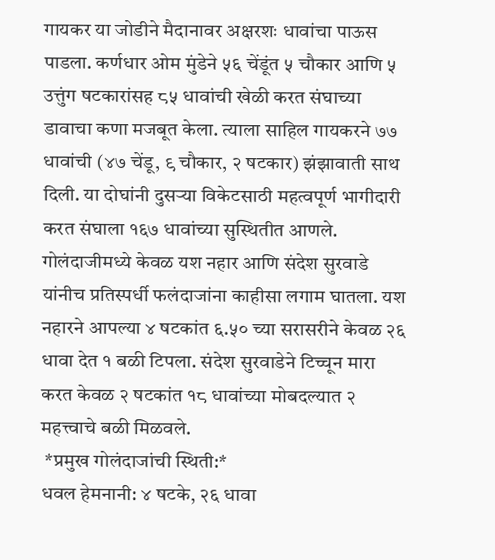गायकर या जोडीने मैदानावर अक्षरशः धावांचा पाऊस पाडला. कर्णधार ओम मुंडेने ५६ चेंडूंत ५ चौकार आणि ५ उत्तुंग षटकारांसह ८५ धावांची खेळी करत संघाच्या डावाचा कणा मजबूत केला. त्याला साहिल गायकरने ७७ धावांची (४७ चेंडू, ९ चौकार, २ षटकार) झंझावाती साथ दिली. या दोघांनी दुसऱ्या विकेटसाठी महत्वपूर्ण भागीदारी करत संघाला १६७ धावांच्या सुस्थितीत आणले.
गोलंदाजीमध्ये केवळ यश नहार आणि संदेश सुरवाडे यांनीच प्रतिस्पर्धी फलंदाजांना काहीसा लगाम घातला. यश नहारने आपल्या ४ षटकांत ६.५० च्या सरासरीने केवळ २६ धावा देत १ बळी टिपला. संदेश सुरवाडेने टिच्चून मारा करत केवळ २ षटकांत १८ धावांच्या मोबदल्यात २ महत्त्वाचे बळी मिळवले.
 *प्रमुख गोलंदाजांची स्थिती:*
धवल हेमनानी: ४ षटके, २६ धावा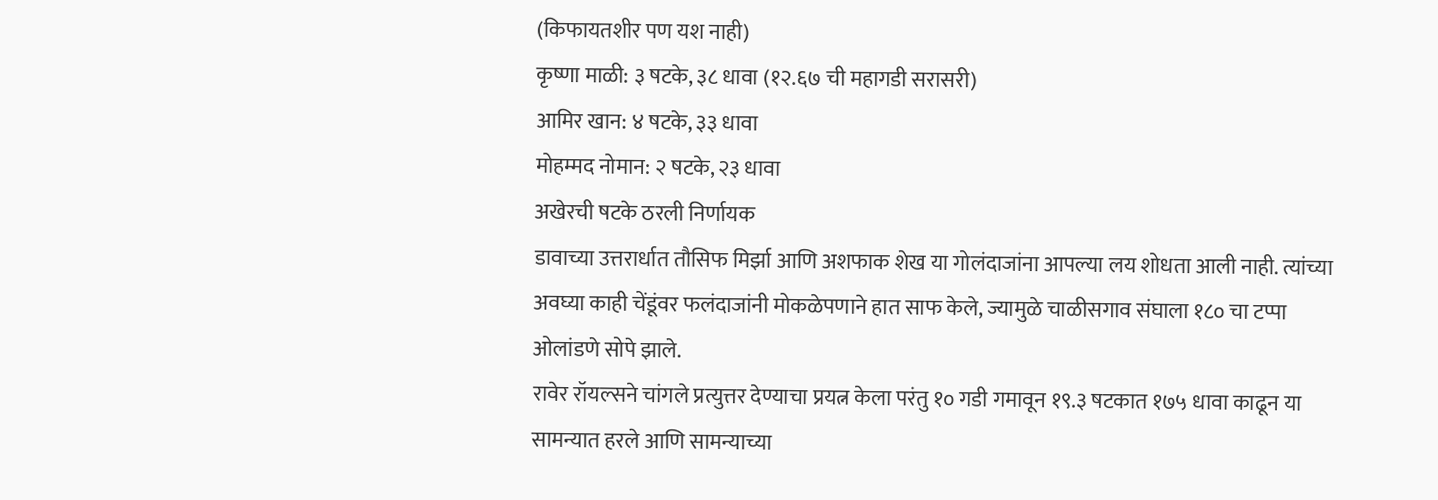(किफायतशीर पण यश नाही)
कृष्णा माळी: ३ षटके, ३८ धावा (१२.६७ ची महागडी सरासरी)
आमिर खान: ४ षटके, ३३ धावा
मोहम्मद नोमान: २ षटके, २३ धावा
अखेरची षटके ठरली निर्णायक
डावाच्या उत्तरार्धात तौसिफ मिर्झा आणि अशफाक शेख या गोलंदाजांना आपल्या लय शोधता आली नाही. त्यांच्या अवघ्या काही चेंडूंवर फलंदाजांनी मोकळेपणाने हात साफ केले, ज्यामुळे चाळीसगाव संघाला १८० चा टप्पा ओलांडणे सोपे झाले.
रावेर रॉयल्सने चांगले प्रत्युत्तर देण्याचा प्रयत्न केला परंतु १० गडी गमावून १९.३ षटकात १७५ धावा काढून या सामन्यात हरले आणि सामन्याच्या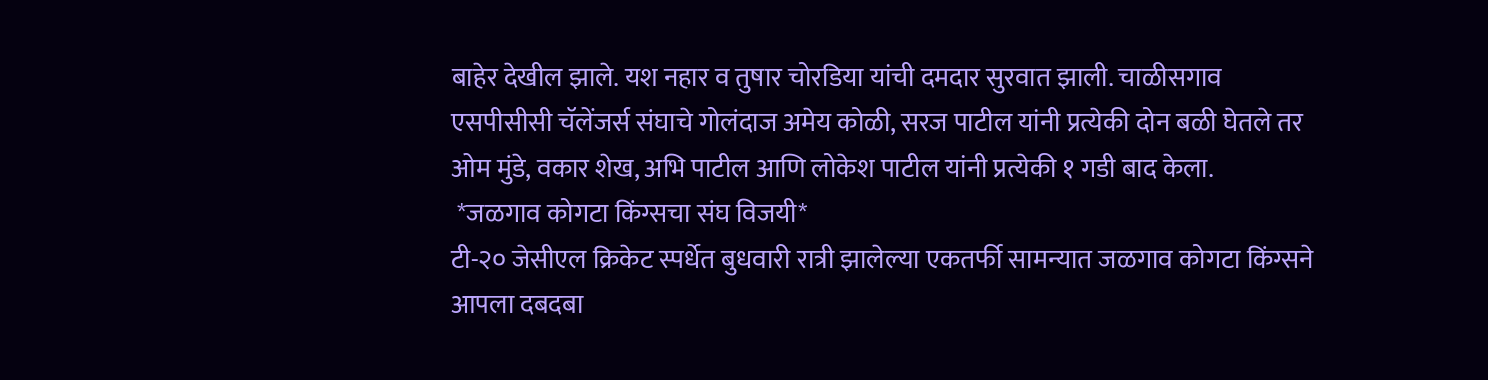बाहेर देखील झाले. यश नहार व तुषार चोरडिया यांची दमदार सुरवात झाली. चाळीसगाव एसपीसीसी चॅलेंजर्स संघाचे गोलंदाज अमेय कोळी, सरज पाटील यांनी प्रत्येकी दोन बळी घेतले तर ओम मुंडे, वकार शेख, अभि पाटील आणि लोकेश पाटील यांनी प्रत्येकी १ गडी बाद केला.
 *जळगाव कोगटा किंग्सचा संघ विजयी*
टी-२० जेसीएल क्रिकेट स्पर्धेत बुधवारी रात्री झालेल्या एकतर्फी सामन्यात जळगाव कोगटा किंग्सने आपला दबदबा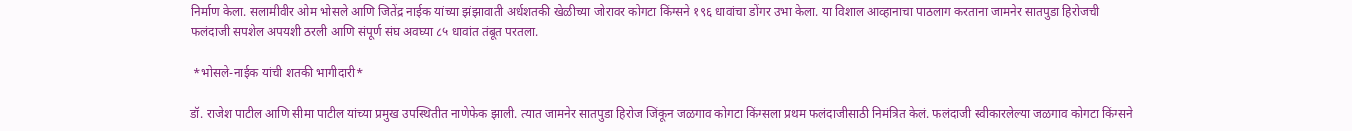निर्माण केला. सलामीवीर ओम भोसले आणि जितेंद्र नाईक यांच्या झंझावाती अर्धशतकी खेळीच्या जोरावर कोगटा किंग्सने १९६ धावांचा डोंगर उभा केला. या विशाल आव्हानाचा पाठलाग करताना जामनेर सातपुडा हिरोजची फलंदाजी सपशेल अपयशी ठरली आणि संपूर्ण संघ अवघ्या ८५ धावांत तंबूत परतला.

 *भोसले-नाईक यांची शतकी भागीदारी*

डॉ. राजेश पाटील आणि सीमा पाटील यांच्या प्रमुख उपस्थितीत नाणेफेक झाली. त्यात जामनेर सातपुडा हिरोज जिंकून जळगाव कोगटा किंग्सला प्रथम फलंदाजीसाठी निमंत्रित केलं. फलंदाजी स्वीकारलेल्या जळगाव कोगटा किंग्सने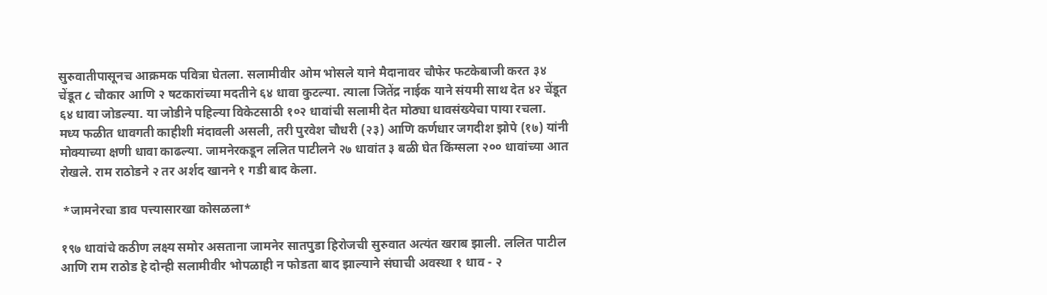सुरुवातीपासूनच आक्रमक पवित्रा घेतला. सलामीवीर ओम भोसले याने मैदानावर चौफेर फटकेबाजी करत ३४ चेंडूत ८ चौकार आणि २ षटकारांच्या मदतीने ६४ धावा कुटल्या. त्याला जितेंद्र नाईक याने संयमी साथ देत ४२ चेंडूत ६४ धावा जोडल्या. या जोडीने पहिल्या विकेटसाठी १०२ धावांची सलामी देत मोठ्या धावसंख्येचा पाया रचला.
मध्य फळीत धावगती काहीशी मंदावली असली, तरी पुरवेश चौधरी (२३) आणि कर्णधार जगदीश झोपे (१७) यांनी मोक्याच्या क्षणी धावा काढल्या. जामनेरकडून ललित पाटीलने २७ धावांत ३ बळी घेत किंग्सला २०० धावांच्या आत रोखले. राम राठोडने २ तर अर्शद खानने १ गडी बाद केला.

 *जामनेरचा डाव पत्त्यासारखा कोसळला*

१९७ धावांचे कठीण लक्ष्य समोर असताना जामनेर सातपुडा हिरोजची सुरुवात अत्यंत खराब झाली. ललित पाटील आणि राम राठोड हे दोन्ही सलामीवीर भोपळाही न फोडता बाद झाल्याने संघाची अवस्था १ धाव - २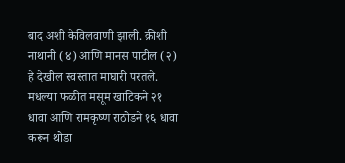बाद अशी केविलवाणी झाली. क्रीशी नाथानी (४) आणि मानस पाटील (२) हे देखील स्वस्तात माघारी परतले.
मधल्या फळीत मसूम खाटिकने २१ धावा आणि रामकृष्ण राठोडने १६ धावा करून थोडा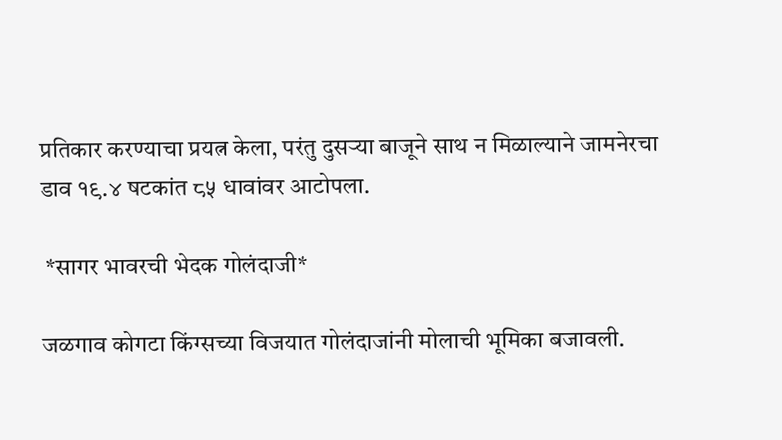प्रतिकार करण्याचा प्रयत्न केला, परंतु दुसऱ्या बाजूने साथ न मिळाल्याने जामनेरचा डाव १९.४ षटकांत ८५ धावांवर आटोपला.

 *सागर भावरची भेदक गोलंदाजी*

जळगाव कोगटा किंग्सच्या विजयात गोलंदाजांनी मोलाची भूमिका बजावली.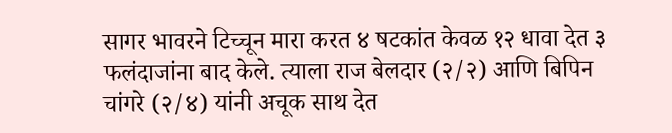सागर भावरने टिच्चून मारा करत ४ षटकांत केवळ १२ धावा देत ३ फलंदाजांना बाद केले. त्याला राज बेलदार (२/२) आणि बिपिन चांगरे (२/४) यांनी अचूक साथ देत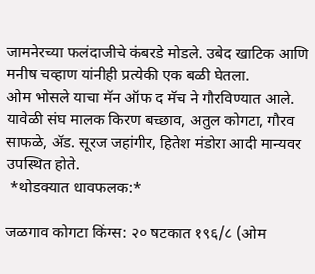जामनेरच्या फलंदाजीचे कंबरडे मोडले. उबेद खाटिक आणि मनीष चव्हाण यांनीही प्रत्येकी एक बळी घेतला.
ओम भोसले याचा मॅन ऑफ द मॅच ने गौरविण्यात आले. यावेळी संघ मालक किरण बच्छाव, अतुल कोगटा, गौरव साफळे, ॲड. सूरज जहांगीर, हितेश मंडोरा आदी मान्यवर उपस्थित होते.
 *थोडक्यात धावफलक:*

जळगाव कोगटा किंग्स: २० षटकात १९६/८ (ओम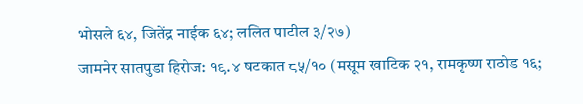भोसले ६४, जितेंद्र नाईक ६४; ललित पाटील ३/२७)
जामनेर सातपुडा हिरोज: १९.४ षटकात ८५/१० (मसूम खाटिक २१, रामकृष्ण राठोड १६;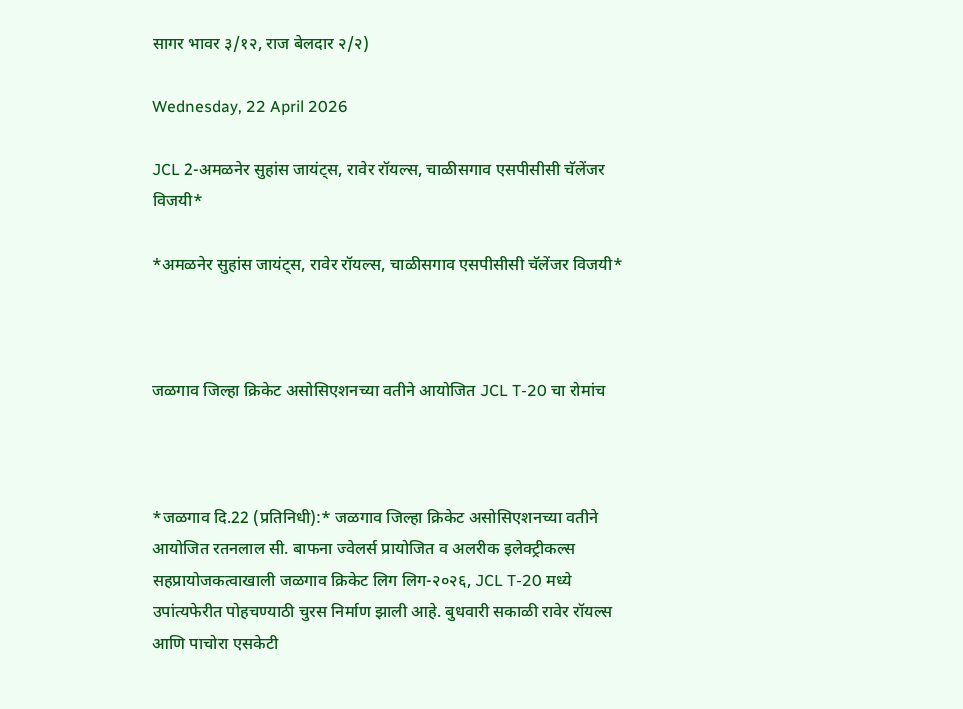सागर भावर ३/१२, राज बेलदार २/२)

Wednesday, 22 April 2026

JCL 2-अमळनेर सुहांस जायंट्स, रावेर रॉयल्स, चाळीसगाव एसपीसीसी चॅलेंजर विजयी*

*अमळनेर सुहांस जायंट्स, रावेर रॉयल्स, चाळीसगाव एसपीसीसी चॅलेंजर विजयी*



जळगाव जिल्हा क्रिकेट असोसिएशनच्या वतीने आयोजित JCL T-20 चा रोमांच



*जळगाव दि.22 (प्रतिनिधी):* जळगाव जिल्हा क्रिकेट असोसिएशनच्या वतीने आयोजित रतनलाल सी. बाफना ज्वेलर्स प्रायोजित व अलरीक इलेक्ट्रीकल्स सहप्रायोजकत्वाखाली जळगाव क्रिकेट लिग लिग-२०२६, JCL T-20 मध्ये उपांत्यफेरीत पोहचण्याठी चुरस निर्माण झाली आहे. बुधवारी सकाळी रावेर रॉयल्स आणि पाचोरा एसकेटी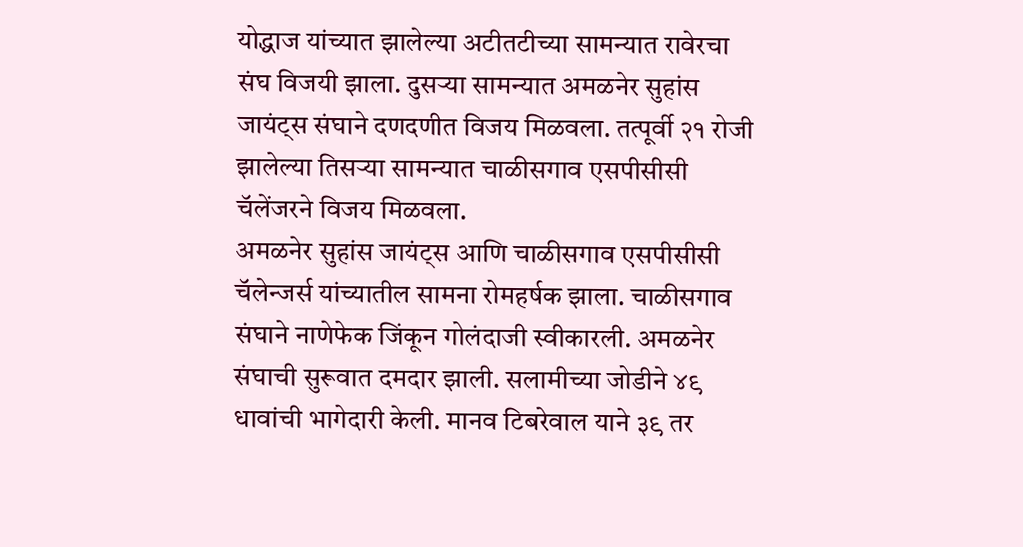योद्धाज यांच्यात झालेल्या अटीतटीच्या सामन्यात रावेरचा संघ विजयी झाला. दुसऱ्या सामन्यात अमळनेर सुहांस जायंट्स संघाने दणदणीत विजय मिळवला. तत्पूर्वी २१ रोजी झालेल्या तिसऱ्या सामन्यात चाळीसगाव एसपीसीसी चॅलेंजरने विजय मिळवला.
अमळनेर सुहांस जायंट्स आणि चाळीसगाव एसपीसीसी चॅलेन्जर्स यांच्यातील सामना रोमहर्षक झाला. चाळीसगाव संघाने नाणेफेक जिंकून गोलंदाजी स्वीकारली. अमळनेर संघाची सुरूवात दमदार झाली. सलामीच्या जोडीने ४९ धावांची भागेदारी केली. मानव टिबरेवाल याने ३९ तर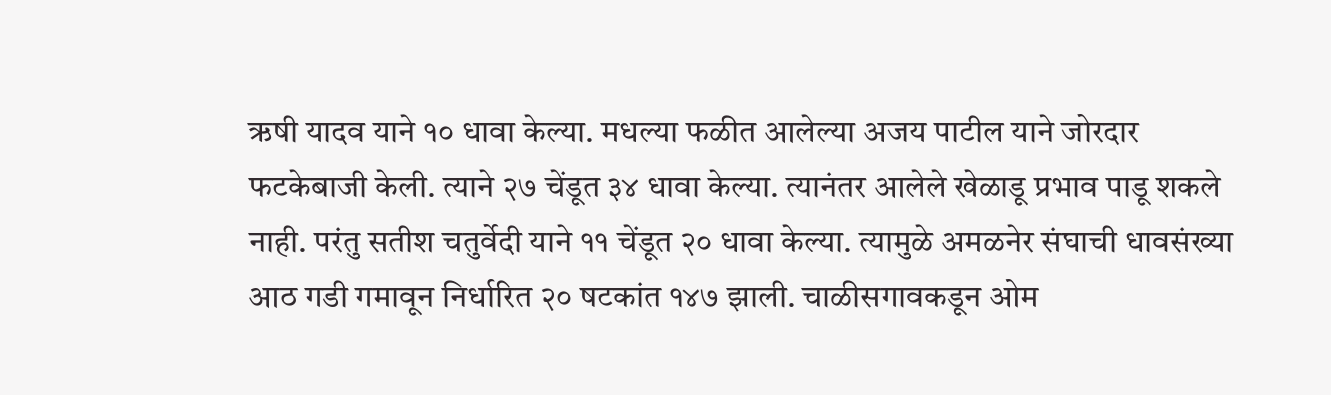ऋषी यादव याने १० धावा केल्या. मधल्या फळीत आलेल्या अजय पाटील याने जोरदार फटकेबाजी केली. त्याने २७ चेंडूत ३४ धावा केल्या. त्यानंतर आलेले खेळाडू प्रभाव पाडू शकले नाही. परंतु सतीश चतुर्वेदी याने ११ चेंडूत २० धावा केल्या. त्यामुळे अमळनेर संघाची धावसंख्या आठ गडी गमावून निर्धारित २० षटकांत १४७ झाली. चाळीसगावकडून ओम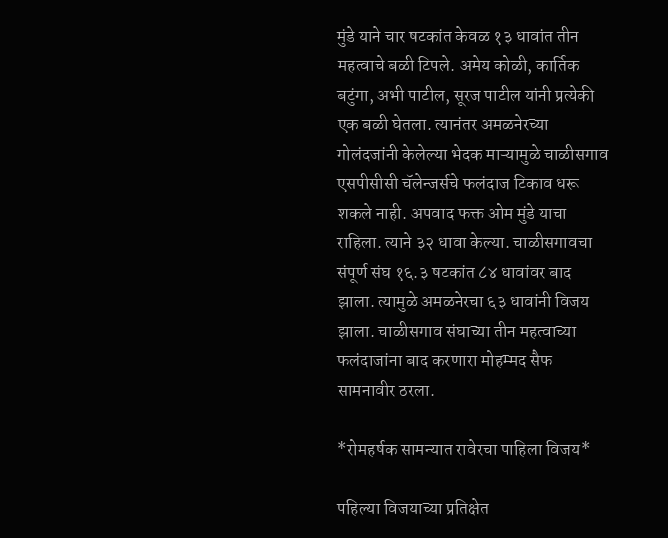मुंडे याने चार षटकांत केवळ १३ धावांत तीन महत्वाचे बळी टिपले. अमेय कोळी, कार्तिक बटुंगा, अभी पाटील, सूरज पाटील यांनी प्रत्येकी एक बळी घेतला. त्यानंतर अमळनेरच्या गोलंदजांनी केलेल्या भेदक माऱ्यामुळे चाळीसगाव एसपीसीसी चॅलेन्जर्सचे फलंदाज टिकाव धरू शकले नाही. अपवाद फक्त ओम मुंडे याचा राहिला. त्याने ३२ धावा केल्या. चाळीसगावचा संपूर्ण संघ १६.३ षटकांत ८४ धावांवर बाद झाला. त्यामुळे अमळनेरचा ६३ धावांनी विजय झाला. चाळीसगाव संघाच्या तीन महत्वाच्या फलंदाजांना बाद करणारा मोहम्मद सैफ सामनावीर ठरला.

*रोमहर्षक सामन्यात रावेरचा पाहिला विजय*

पहिल्या विजयाच्या प्रतिक्षेत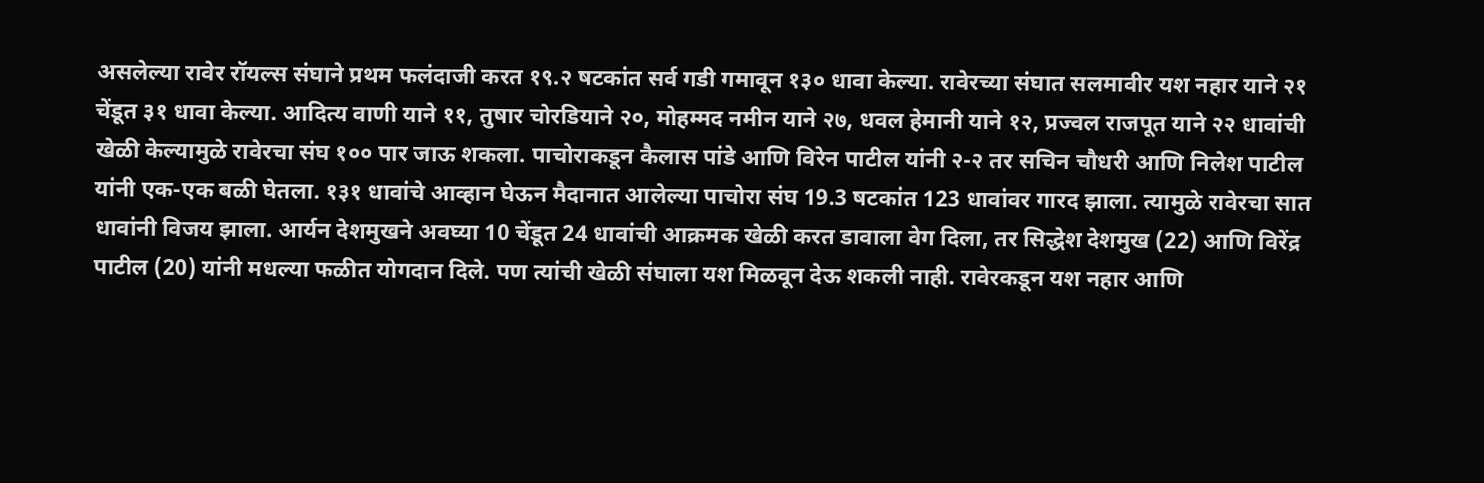असलेल्या रावेर रॉयल्स संघाने प्रथम फलंदाजी करत १९.२ षटकांत सर्व गडी गमावून १३० धावा केल्या. रावेरच्या संघात सलमावीर यश नहार याने २१ चेंडूत ३१ धावा केल्या. आदित्य वाणी याने ११, तुषार चोरडियाने २०, मोहम्मद नमीन याने २७, धवल हेमानी याने १२, प्रज्वल राजपूत याने २२ धावांची खेळी केल्यामुळे रावेरचा संघ १०० पार जाऊ शकला. पाचोराकडून कैलास पांडे आणि विरेन पाटील यांनी २-२ तर सचिन चौधरी आणि निलेश पाटील यांनी एक-एक बळी घेतला. १३१ धावांचे आव्हान घेऊन मैदानात आलेल्या पाचोरा संघ 19.3 षटकांत 123 धावांवर गारद झाला. त्यामुळे रावेरचा सात धावांनी विजय झाला. आर्यन देशमुखने अवघ्या 10 चेंडूत 24 धावांची आक्रमक खेळी करत डावाला वेग दिला, तर सिद्धेश देशमुख (22) आणि विरेंद्र पाटील (20) यांनी मधल्या फळीत योगदान दिले. पण त्यांची खेळी संघाला यश मिळवून देऊ शकली नाही. रावेरकडून यश नहार आणि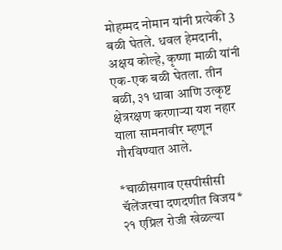मोहम्मद नोमान यांनी प्रत्येकी 3 बळी घेतले. धवल हेमदानी, अक्षय कोल्हे, कृष्णा माळी यांनी एक-एक बळी घेतला. तीन बळी, ३१ धावा आणि उत्कृष्ट क्षेत्ररक्षण करणाऱ्या यश नहार याला सामनावीर म्हणून गौरविण्यात आले.

*चाळीसगाव एसपीसीसी चॅलेंजरचा दणदणीत विजय*
२१ एप्रिल रोजी खेळल्या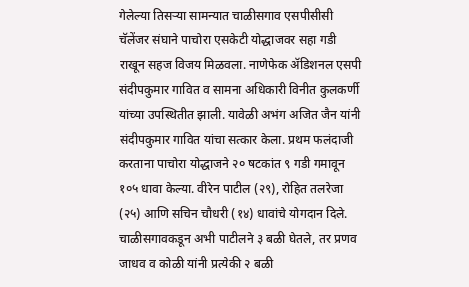गेलेल्या तिसऱ्या सामन्यात चाळीसगाव एसपीसीसी चॅलेंजर संघाने पाचोरा एसकेटी योद्धाजवर सहा गडी राखून सहज विजय मिळवला. नाणेफेक ॲडिशनल एसपी संदीपकुमार गावित व सामना अधिकारी विनीत कुलकर्णी यांच्या उपस्थितीत झाली. यावेळी अभंग अजित जैन यांनी संदीपकुमार गावित यांचा सत्कार केला. प्रथम फलंदाजी करताना पाचोरा योद्धाजने २० षटकांत ९ गडी गमावून १०५ धावा केल्या. वीरेन पाटील (२९), रोहित तलरेजा (२५) आणि सचिन चौधरी (१४) धावांचे योगदान दिले. चाळीसगावकडून अभी पाटीलने ३ बळी घेतले, तर प्रणव जाधव व कोळी यांनी प्रत्येकी २ बळी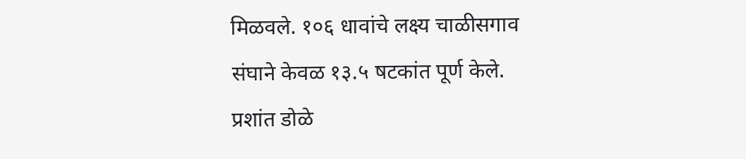मिळवले. १०६ धावांचे लक्ष्य चाळीसगाव संघाने केवळ १३.५ षटकांत पूर्ण केले. प्रशांत डोळे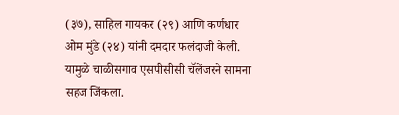(३७), साहिल गायकर (२९) आणि कर्णधार ओम मुंडे (२४) यांनी दमदार फलंदाजी केली. यामुळे चाळीसगाव एसपीसीसी चॅलेंजरने सामना सहज जिंकला.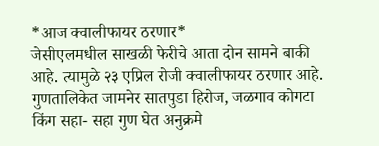*आज क्वालीफायर ठरणार*
जेसीएलमधील साखळी फेरीचे आता दोन सामने बाकी आहे. त्यामुळे २३ एप्रिल रोजी क्वालीफायर ठरणार आहे. गुणतालिकेत जामनेर सातपुडा हिरोज, जळगाव कोगटा किंग सहा- सहा गुण घेत अनुक्रमे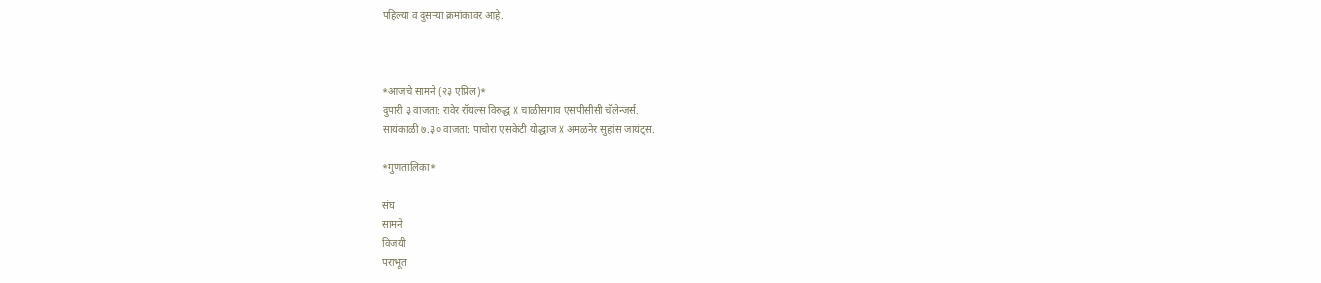पहिल्या व दुसऱ्या क्रमांकावर आहे.



*आजचे सामने (२३ एप्रिल)*
दुपारी ३ वाजता: रावेर रॉयल्स विरुद्ध X चाळीसगाव एसपीसीसी चॅलेन्जर्स.
सायंकाळी ७.३० वाजता: पाचोरा एसकेटी योद्धाज X अमळनेर सुहांस जायंट्स.

*गुणतालिका*

संघ
सामने
विजयी
पराभूत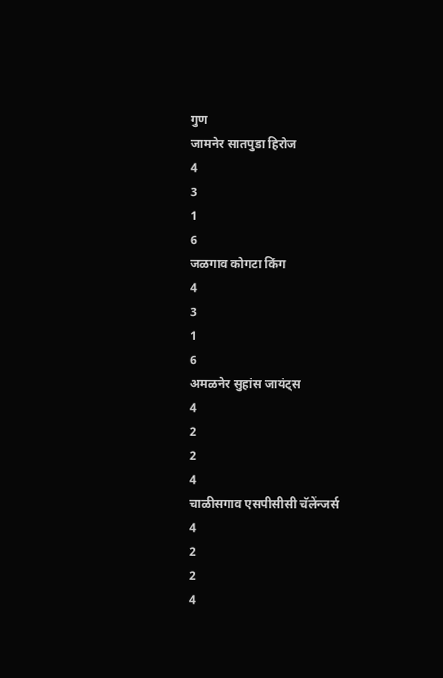गुण
जामनेर सातपुडा हिरोज
4
3
1
6
जळगाव कोगटा किंग
4
3
1
6
अमळनेर सुहांस जायंट्स
4
2
2
4
चाळीसगाव एसपीसीसी चॅलेंन्जर्स
4
2
2
4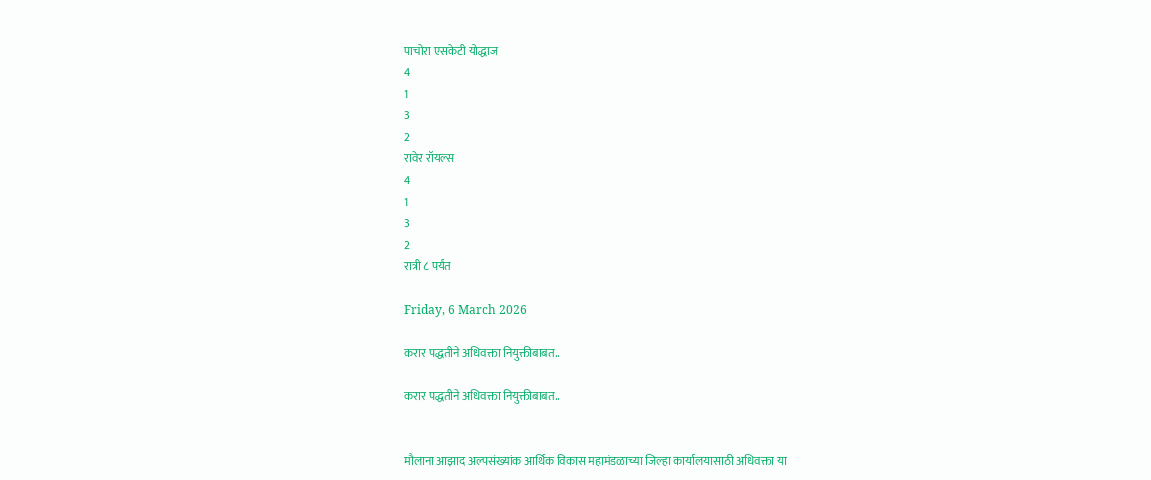पाचोरा एसकेटी योद्धाज
4
1
3
2
रावेर रॉयल्स
4
1
3
2
रात्री ८ पर्यंत

Friday, 6 March 2026

करार पद्धतीने अधिवक्ता नियुक्तीबाबत..

करार पद्धतीने अधिवक्ता नियुक्तीबाबत..


मौलाना आझाद अल्पसंख्यांक आर्थिक विकास महामंडळाच्या जिल्हा कार्यालयासाठी अधिवक्ता या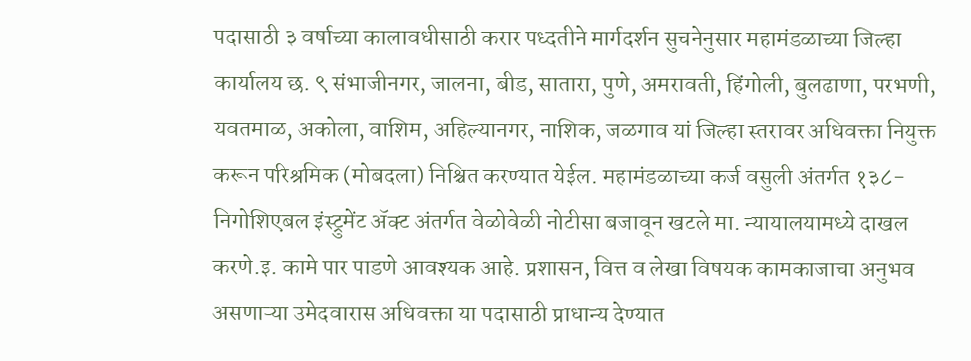पदासाठी ३ वर्षाच्या कालावधीसाठी करार पध्दतीने मार्गदर्शन सुचनेनुसार महामंडळाच्या जिल्हा कार्यालय छ. ९ संभाजीनगर, जालना, बीड, सातारा, पुणे, अमरावती, हिंगोली, बुलढाणा, परभणी, यवतमाळ, अकोला, वाशिम, अहिल्यानगर, नाशिक, जळगाव यां जिल्हा स्तरावर अधिवक्ता नियुक्त करून परिश्रमिक (मोबदला) निश्चित करण्यात येईल. महामंडळाच्या कर्ज वसुली अंतर्गत १३८-निगोशिएबल इंस्ट्रुमेंट ॲक्ट अंतर्गत वेळोवेळी नोटीसा बजावून खटले मा. न्यायालयामध्ये दाखल करणे.इ. कामे पार पाडणे आवश्यक आहे. प्रशासन, वित्त व लेखा विषयक कामकाजाचा अनुभव असणाऱ्या उमेदवारास अधिवक्ता या पदासाठी प्राधान्य देण्यात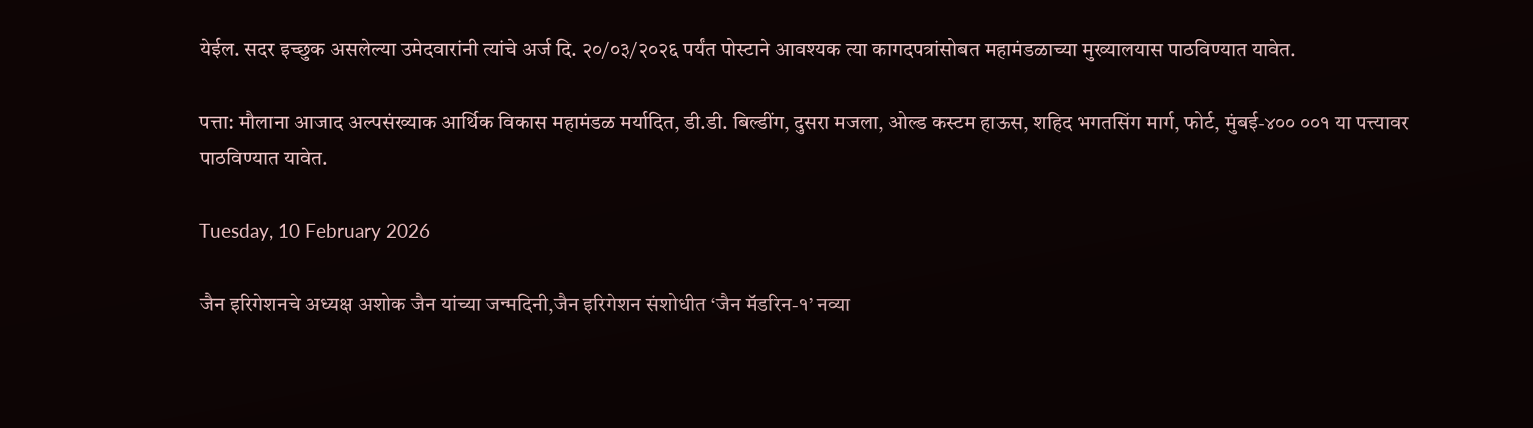येईल. सदर इच्छुक असलेल्या उमेदवारांनी त्यांचे अर्ज दि. २०/०३/२०२६ पर्यंत पोस्टाने आवश्यक त्या कागदपत्रांसोबत महामंडळाच्या मुख्यालयास पाठविण्यात यावेत.

पत्ता: मौलाना आजाद अल्पसंख्याक आर्थिक विकास महामंडळ मर्यादित, डी.डी. बिल्डींग, दुसरा मजला, ओल्ड कस्टम हाऊस, शहिद भगतसिंग मार्ग, फोर्ट, मुंबई-४०० ००१ या पत्त्यावर पाठविण्यात यावेत.

Tuesday, 10 February 2026

जैन इरिगेशनचे अध्यक्ष अशोक जैन यांच्या जन्मदिनी,जैन इरिगेशन संशोधीत ‘जैन मॅडरिन-१’ नव्या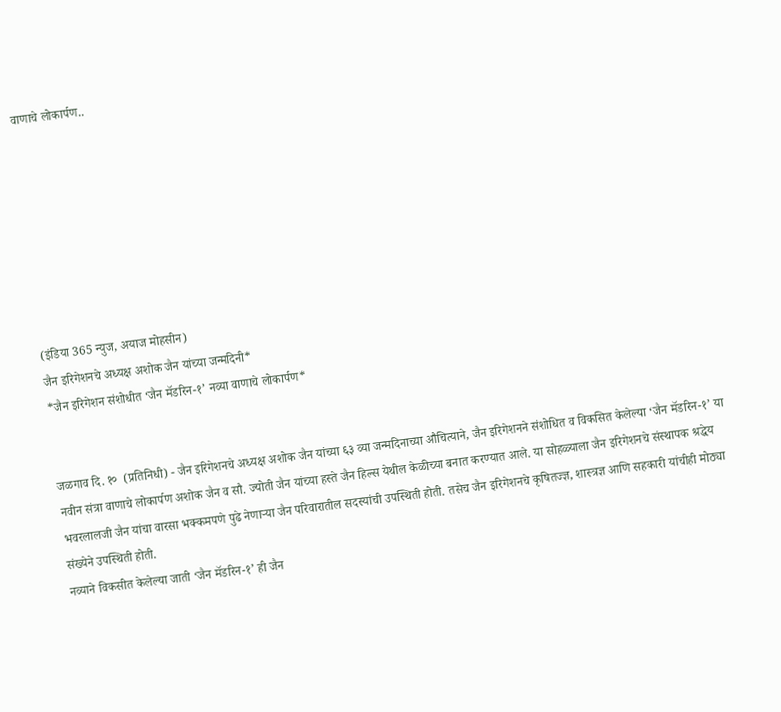वाणाचे लोकार्पण..








(इंडिया 365 न्युज, अयाज मोहसीन)
जैन इरिगेशनचे अध्यक्ष अशोक जैन यांच्या जन्मदिनी*
*जैन इरिगेशन संशोधीत ‘जैन मॅडरिन-१’ नव्या वाणाचे लोकार्पण*


जळगाव दि. १०  (प्रतिनिधी) - जैन इरिगेशनचे अध्यक्ष अशोक जैन यांच्या ६३ व्या जन्मदिनाच्या औचित्याने, जैन इरिगेशनने संशोधित व विकसित केलेल्या ‘जैन मॅडरिन-१’ या नवीन संत्रा वाणाचे लोकार्पण अशोक जैन व सौ. ज्योती जैन यांच्या हस्ते जैन हिल्स येथील केळीच्या बनात करण्यात आले. या सोहळ्याला जैन इरिगेशनचे संस्थापक श्रद्धेय भवरलालजी जैन यांचा वारसा भक्कमपणे पुढे नेणाऱ्या जैन परिवारातील सदस्यांची उपस्थिती होती. तसेच जैन इरिगेशनचे कृषितज्ज्ञ, शास्त्रज्ञ आणि सहकारी यांचीही मोठ्या संख्येने उपस्थिती होती.
नव्याने विकसीत केलेल्या जाती ‘जैन मॅडरिन-१’ ही जैन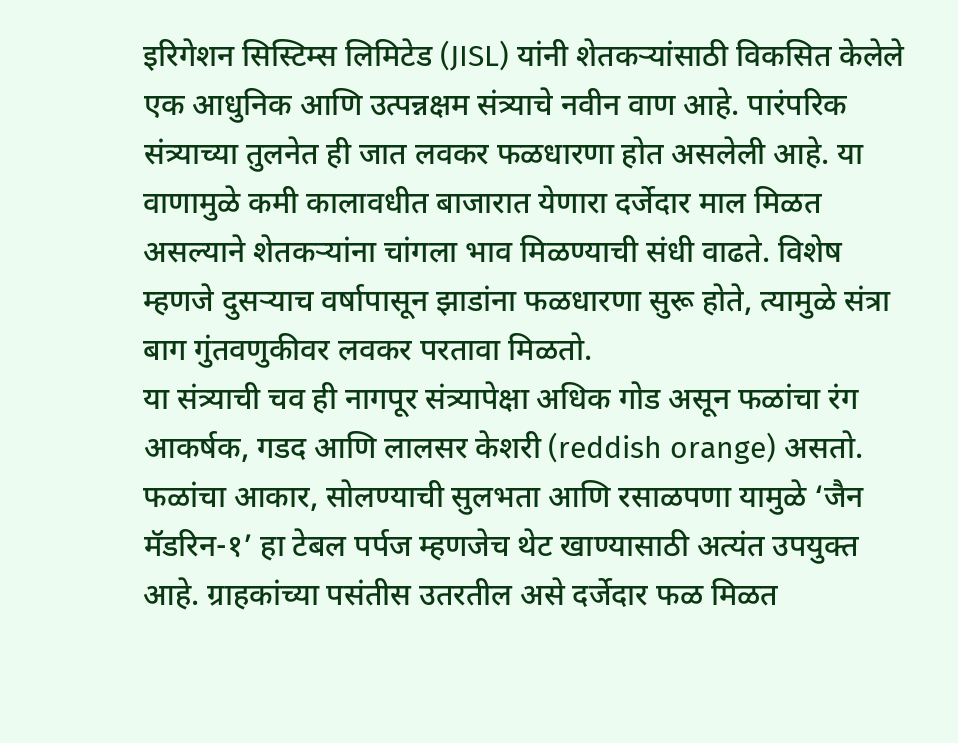इरिगेशन सिस्टिम्स लिमिटेड (JISL) यांनी शेतकऱ्यांसाठी विकसित केलेले एक आधुनिक आणि उत्पन्नक्षम संत्र्याचे नवीन वाण आहे. पारंपरिक संत्र्याच्या तुलनेत ही जात लवकर फळधारणा होत असलेली आहे. या वाणामुळे कमी कालावधीत बाजारात येणारा दर्जेदार माल मिळत असल्याने शेतकऱ्यांना चांगला भाव मिळण्याची संधी वाढते. विशेष म्हणजे दुसऱ्याच वर्षापासून झाडांना फळधारणा सुरू होते, त्यामुळे संत्रा बाग गुंतवणुकीवर लवकर परतावा मिळतो.
या संत्र्याची चव ही नागपूर संत्र्यापेक्षा अधिक गोड असून फळांचा रंग आकर्षक, गडद आणि लालसर केशरी (reddish orange) असतो. फळांचा आकार, सोलण्याची सुलभता आणि रसाळपणा यामुळे ‘जैन मॅडरिन-१’ हा टेबल पर्पज म्हणजेच थेट खाण्यासाठी अत्यंत उपयुक्त आहे. ग्राहकांच्या पसंतीस उतरतील असे दर्जेदार फळ मिळत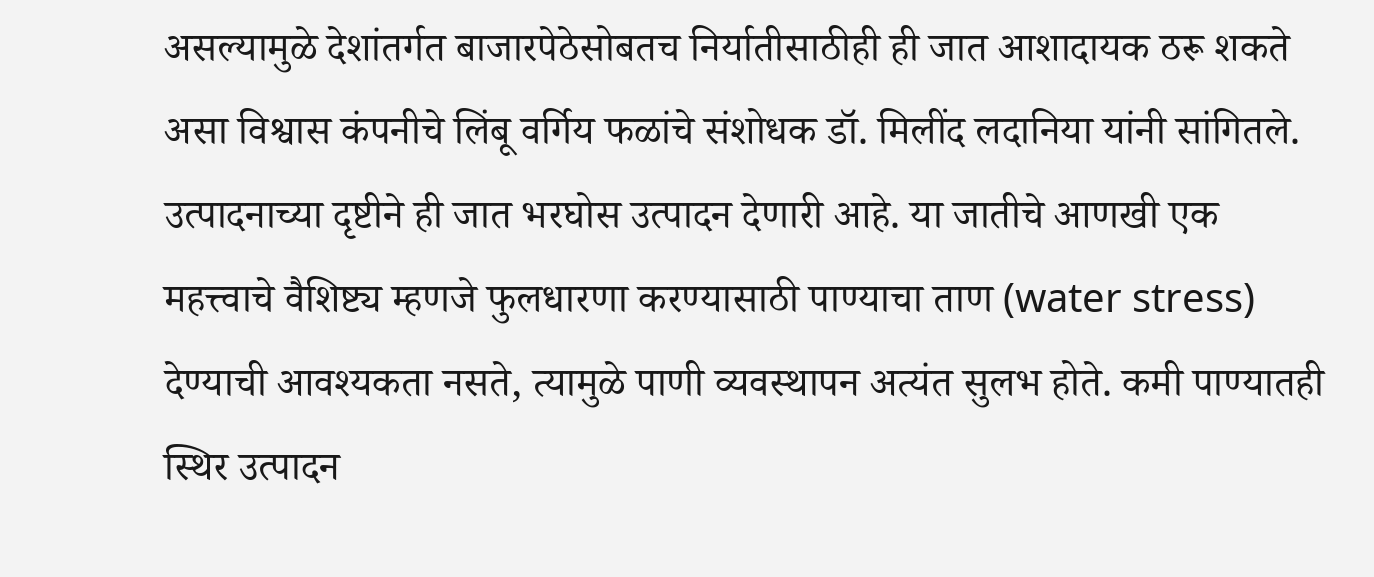असल्यामुळे देशांतर्गत बाजारपेठेसोबतच निर्यातीसाठीही ही जात आशादायक ठरू शकते असा विश्वास कंपनीचे लिंबू वर्गिय फळांचे संशोधक डॉ. मिलींद लदानिया यांनी सांगितले.
उत्पादनाच्या दृष्टीने ही जात भरघोस उत्पादन देणारी आहे. या जातीचे आणखी एक महत्त्वाचे वैशिष्ट्य म्हणजे फुलधारणा करण्यासाठी पाण्याचा ताण (water stress) देण्याची आवश्यकता नसते, त्यामुळे पाणी व्यवस्थापन अत्यंत सुलभ होते. कमी पाण्यातही स्थिर उत्पादन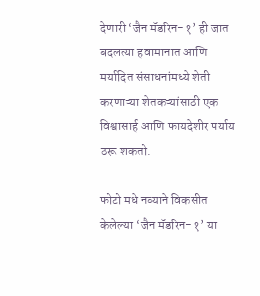देणारी ‘जैन मॅडरिन-१’ ही जात बदलत्या हवामानात आणि मर्यादित संसाधनांमध्ये शेती करणाऱ्या शेतकऱ्यांसाठी एक विश्वासार्ह आणि फायदेशीर पर्याय ठरू शकतो.

फोटो मधे नव्याने विकसीत केलेल्या ‘जैन मॅडरिन-१’ या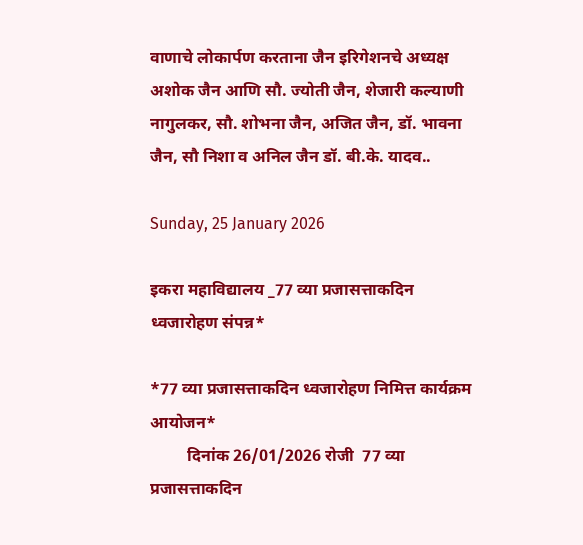वाणाचे लोकार्पण करताना जैन इरिगेशनचे अध्यक्ष अशोक जैन आणि सौ. ज्योती जैन, शेजारी कल्याणी नागुलकर, सौ. शोभना जैन, अजित जैन, डॉ. भावना जैन, सौ निशा व अनिल जैन डॉ. बी.के. यादव..

Sunday, 25 January 2026

इकरा महाविद्यालय _77 व्या प्रजासत्ताकदिन ध्वजारोहण संपन्न*

*77 व्या प्रजासत्ताकदिन ध्वजारोहण निमित्त कार्यक्रम आयोजन*
         दिनांक 26/01/2026 रोजी  77 व्या प्रजासत्ताकदिन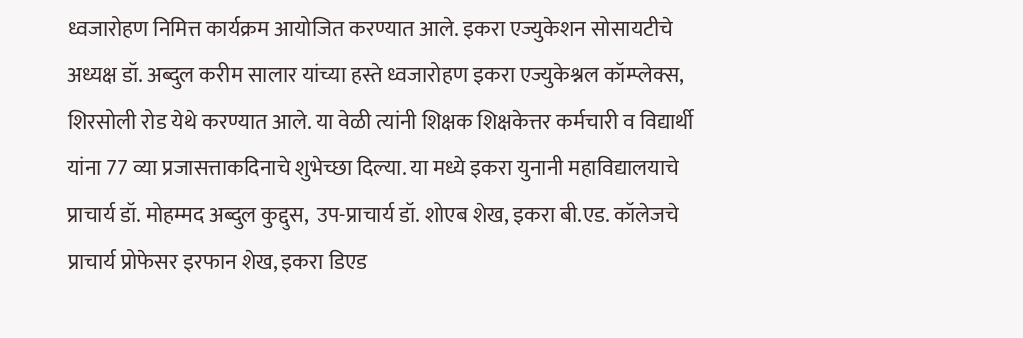ध्वजारोहण निमित्त कार्यक्रम आयोजित करण्यात आले. इकरा एज्युकेशन सोसायटीचे अध्यक्ष डॉ. अब्दुल करीम सालार यांच्या हस्ते ध्वजारोहण इकरा एज्युकेश्नल कॉम्प्लेक्स, शिरसोली रोड येथे करण्यात आले. या वेळी त्यांनी शिक्षक शिक्षकेत्तर कर्मचारी व विद्यार्थी यांना 77 व्या प्रजासत्ताकदिनाचे शुभेच्छा दिल्या. या मध्ये इकरा युनानी महाविद्यालयाचे प्राचार्य डॉ. मोहम्मद अब्दुल कुद्दुस,  उप-प्राचार्य डॉ. शोएब शेख, इकरा बी.एड. कॉलेजचे प्राचार्य प्रोफेसर इरफान शेख, इकरा डिएड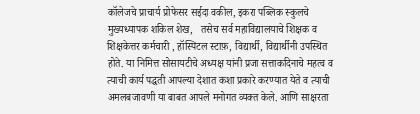कॉलेजचे प्राचार्य प्रोफेसर सईदा वकील, इकरा पब्लिक स्कुलचे मुख्यध्यापक शकिल शेख,   तसेच सर्व महाविद्यालयाचे शिक्षक व  शिक्षकेत्तर कर्मचारी , हॉस्पिटल स्टाफ़, विद्यार्थी, विद्यार्थीनी उपस्थित होते. या निमित्त सोसायटीचे अध्यक्ष यांनी प्रजा सत्ताकदिनाचे महत्व व त्याची कार्य पद्धती आपल्या देशात कशा प्रकारे करण्यात येते व त्याची अमलबजावणी या बाबत आपले मनोगत व्यक्त केले. आणि साक्षरता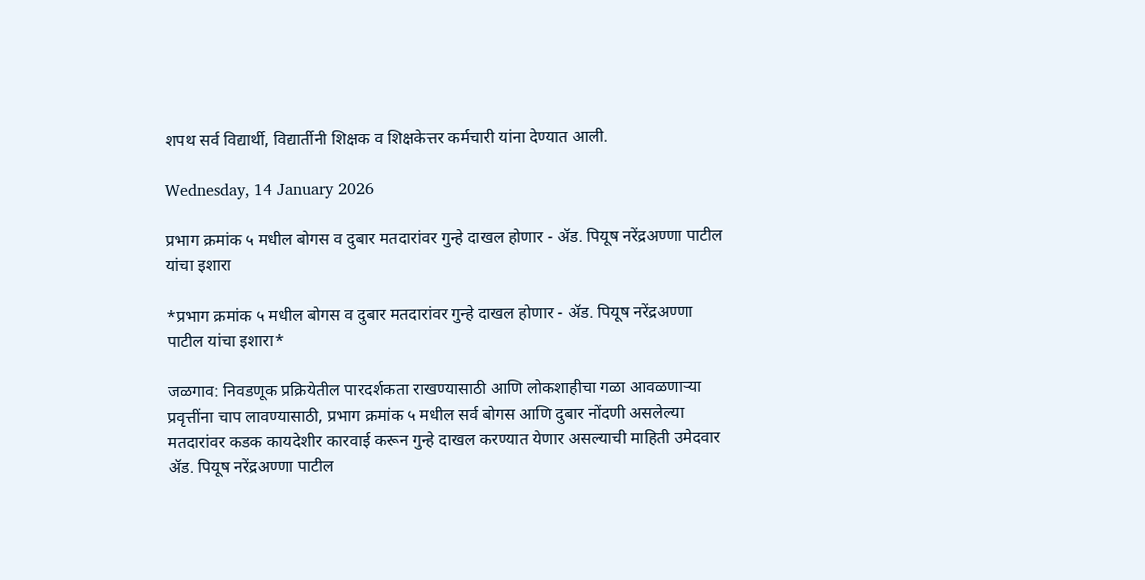शपथ सर्व विद्यार्थी, विद्यार्तीनी शिक्षक व शिक्षकेत्तर कर्मचारी यांना देण्यात आली.

Wednesday, 14 January 2026

प्रभाग क्रमांक ५ मधील बोगस व दुबार मतदारांवर गुन्हे दाखल होणार - ॲड. पियूष नरेंद्रअण्णा पाटील यांचा इशारा

*प्रभाग क्रमांक ५ मधील बोगस व दुबार मतदारांवर गुन्हे दाखल होणार - ॲड. पियूष नरेंद्रअण्णा पाटील यांचा इशारा*

जळगाव: निवडणूक प्रक्रियेतील पारदर्शकता राखण्यासाठी आणि लोकशाहीचा गळा आवळणाऱ्या प्रवृत्तींना चाप लावण्यासाठी, प्रभाग क्रमांक ५ मधील सर्व बोगस आणि दुबार नोंदणी असलेल्या मतदारांवर कडक कायदेशीर कारवाई करून गुन्हे दाखल करण्यात येणार असल्याची माहिती उमेदवार ॲड. पियूष नरेंद्रअण्णा पाटील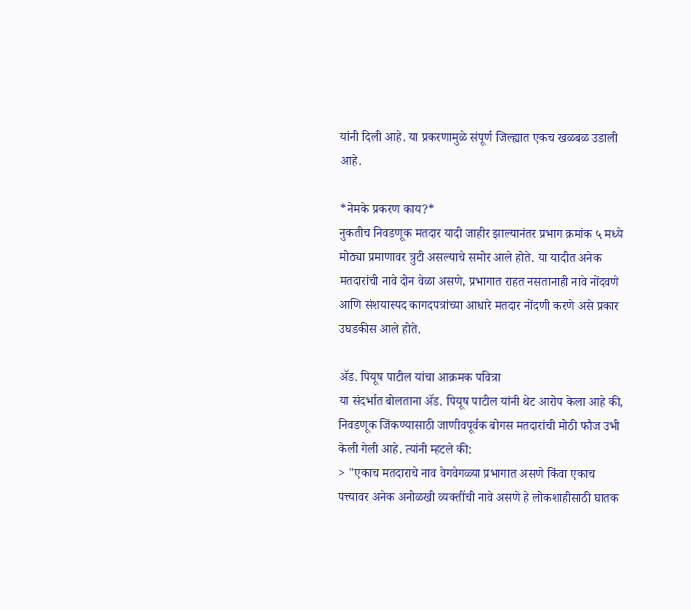यांनी दिली आहे. या प्रकरणामुळे संपूर्ण जिल्ह्यात एकच खळबळ उडाली आहे.

*नेमके प्रकरण काय?*
नुकतीच निवडणूक मतदार यादी जाहीर झाल्यानंतर प्रभाग क्रमांक ५ मध्ये मोठ्या प्रमाणावर त्रुटी असल्याचे समोर आले होते. या यादीत अनेक मतदारांची नावे दोन वेळा असणे, प्रभागात राहत नसतानाही नावे नोंदवणे आणि संशयास्पद कागदपत्रांच्या आधारे मतदार नोंदणी करणे असे प्रकार उघडकीस आले होते.

ॲड. पियूष पाटील यांचा आक्रमक पवित्रा
या संदर्भात बोलताना ॲड. पियूष पाटील यांनी थेट आरोप केला आहे की, निवडणूक जिंकण्यासाठी जाणीवपूर्वक बोगस मतदारांची मोठी फौज उभी केली गेली आहे. त्यांनी म्हटले की:
> "एकाच मतदाराचे नाव वेगवेगळ्या प्रभागात असणे किंवा एकाच पत्त्यावर अनेक अनोळखी व्यक्तींची नावे असणे हे लोकशाहीसाठी घातक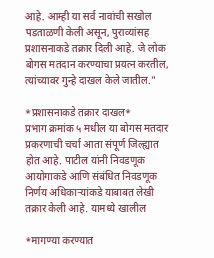आहे. आम्ही या सर्व नावांची सखोल पडताळणी केली असून, पुराव्यांसह प्रशासनाकडे तक्रार दिली आहे. जे लोक बोगस मतदान करण्याचा प्रयत्न करतील, त्यांच्यावर गुन्हे दाखल केले जातील."

*प्रशासनाकडे तक्रार दाखल*
प्रभाग क्रमांक ५ मधील या बोगस मतदार प्रकरणाची चर्चा आता संपूर्ण जिल्ह्यात होत आहे. पाटील यांनी निवडणूक आयोगाकडे आणि संबंधित निवडणूक निर्णय अधिकाऱ्यांकडे याबाबत लेखी तक्रार केली आहे. यामध्ये खालील

*मागण्या करण्यात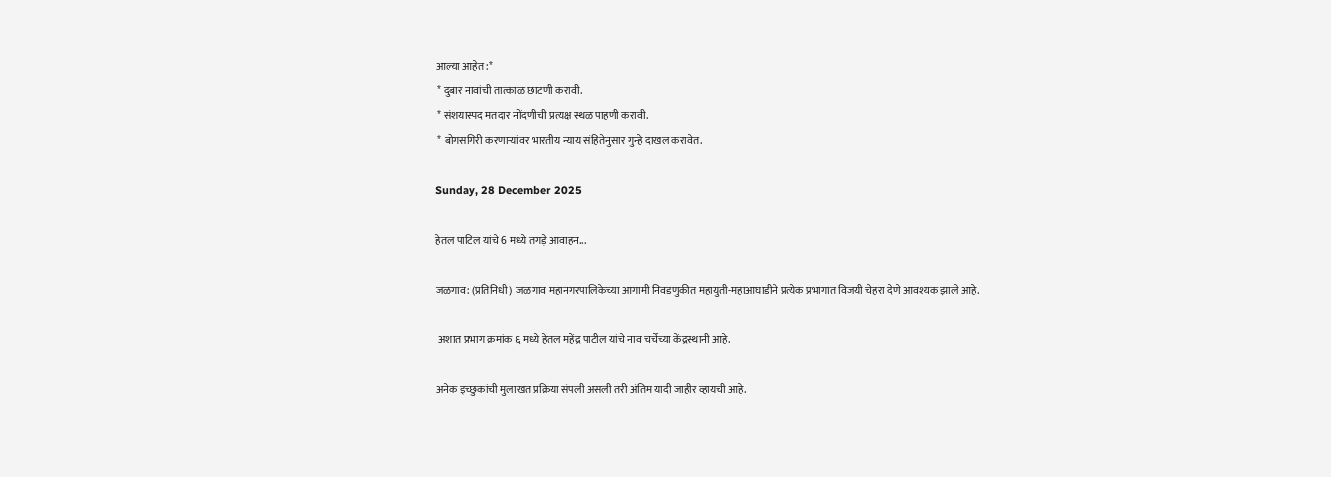आल्या आहेत:*
 * दुबार नावांची तात्काळ छाटणी करावी.
 * संशयास्पद मतदार नोंदणीची प्रत्यक्ष स्थळ पाहणी करावी.
 * बोगसगिरी करणाऱ्यांवर भारतीय न्याय संहितेनुसार गुन्हे दाखल करावेत.

Sunday, 28 December 2025

हेतल पाटिल यांचे 6 मध्ये तगड़े आवाहन...

जळगाव: (प्रतिनिधी) जळगाव महानगरपालिकेच्या आगामी निवडणुकीत महायुती-महाआघाडीने प्रत्येक प्रभागात विजयी चेहरा देणे आवश्यक झाले आहे.

 अशात प्रभाग क्रमांक ६ मध्ये हेतल महेंद्र पाटील यांचे नाव चर्चेच्या केंद्रस्थानी आहे.

अनेक इच्छुकांची मुलाखत प्रक्रिया संपली असली तरी अंतिम यादी जाहीर व्हायची आहे.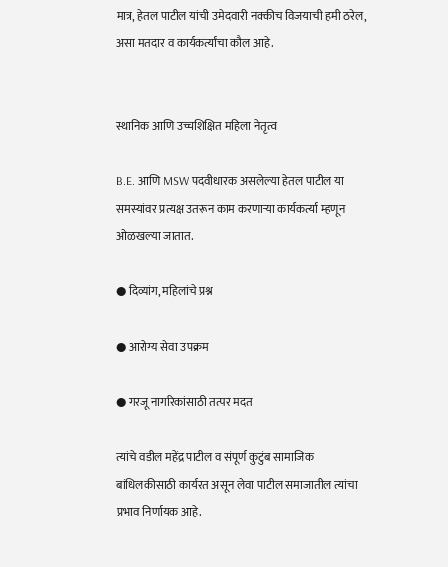मात्र, हेतल पाटील यांची उमेदवारी नक्कीच विजयाची हमी ठरेल, असा मतदार व कार्यकर्त्यांचा कौल आहे.


स्थानिक आणि उच्चशिक्षित महिला नेतृत्व

B.E. आणि MSW पदवीधारक असलेल्या हेतल पाटील या समस्यांवर प्रत्यक्ष उतरून काम करणाऱ्या कार्यकर्त्या म्हणून ओळखल्या जातात.

● दिव्यांग, महिलांचे प्रश्न

● आरोग्य सेवा उपक्रम

● गरजू नागरिकांसाठी तत्पर मदत

त्यांचे वडील महेंद्र पाटील व संपूर्ण कुटुंब सामाजिक बांधिलकीसाठी कार्यरत असून लेवा पाटील समाजातील त्यांचा प्रभाव निर्णायक आहे.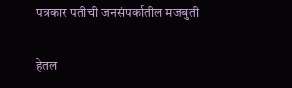पत्रकार पतीची जनसंपर्कातील मजबुती

हेतल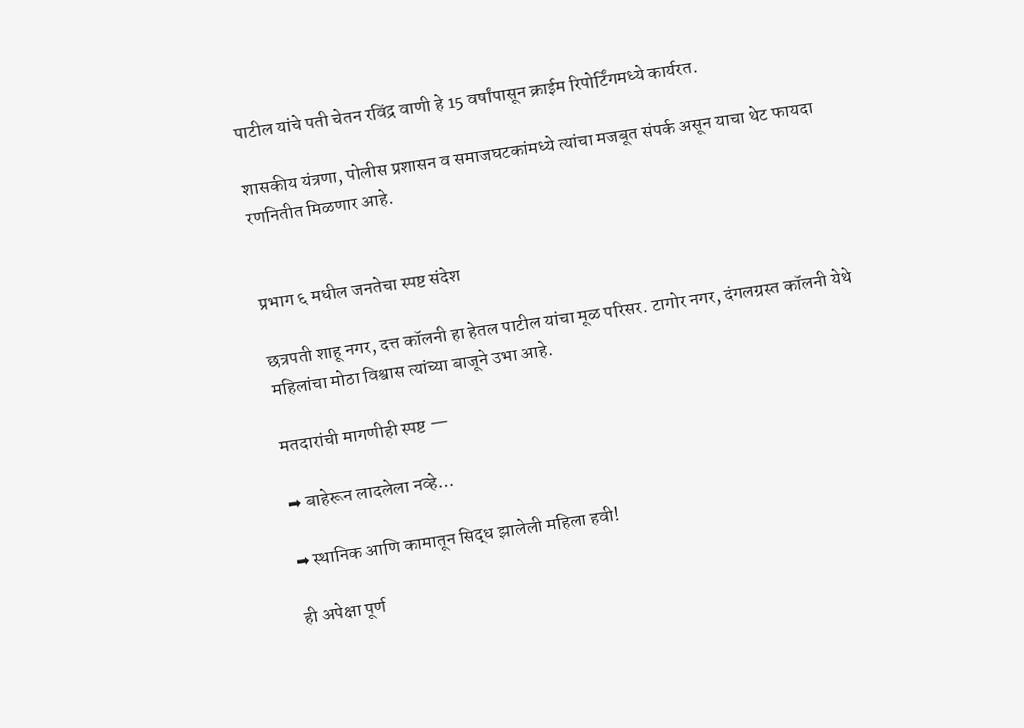पाटील यांचे पती चेतन रविंद्र वाणी हे 15 वर्षांपासून क्राईम रिपोर्टिंगमध्ये कार्यरत.

शासकीय यंत्रणा, पोलीस प्रशासन व समाजघटकांमध्ये त्यांचा मजबूत संपर्क असून याचा थेट फायदा रणनितीत मिळणार आहे.


प्रभाग ६ मधील जनतेचा स्पष्ट संदेश

छत्रपती शाहू नगर, दत्त कॉलनी हा हेतल पाटील यांचा मूळ परिसर. टागोर नगर, दंगलग्रस्त कॉलनी येथे महिलांचा मोठा विश्वास त्यांच्या बाजूने उभा आहे.

मतदारांची मागणीही स्पष्ट —

➡ बाहेरून लादलेला नव्हे…

➡ स्थानिक आणि कामातून सिद्ध झालेली महिला हवी!

ही अपेक्षा पूर्ण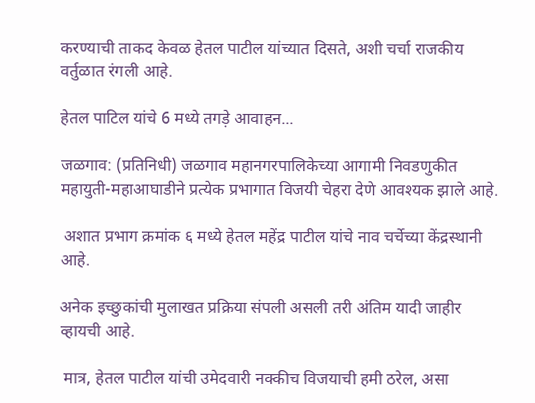करण्याची ताकद केवळ हेतल पाटील यांच्यात दिसते, अशी चर्चा राजकीय वर्तुळात रंगली आहे.

हेतल पाटिल यांचे 6 मध्ये तगड़े आवाहन...

जळगाव: (प्रतिनिधी) जळगाव महानगरपालिकेच्या आगामी निवडणुकीत महायुती-महाआघाडीने प्रत्येक प्रभागात विजयी चेहरा देणे आवश्यक झाले आहे.

 अशात प्रभाग क्रमांक ६ मध्ये हेतल महेंद्र पाटील यांचे नाव चर्चेच्या केंद्रस्थानी आहे.

अनेक इच्छुकांची मुलाखत प्रक्रिया संपली असली तरी अंतिम यादी जाहीर व्हायची आहे.

 मात्र, हेतल पाटील यांची उमेदवारी नक्कीच विजयाची हमी ठरेल, असा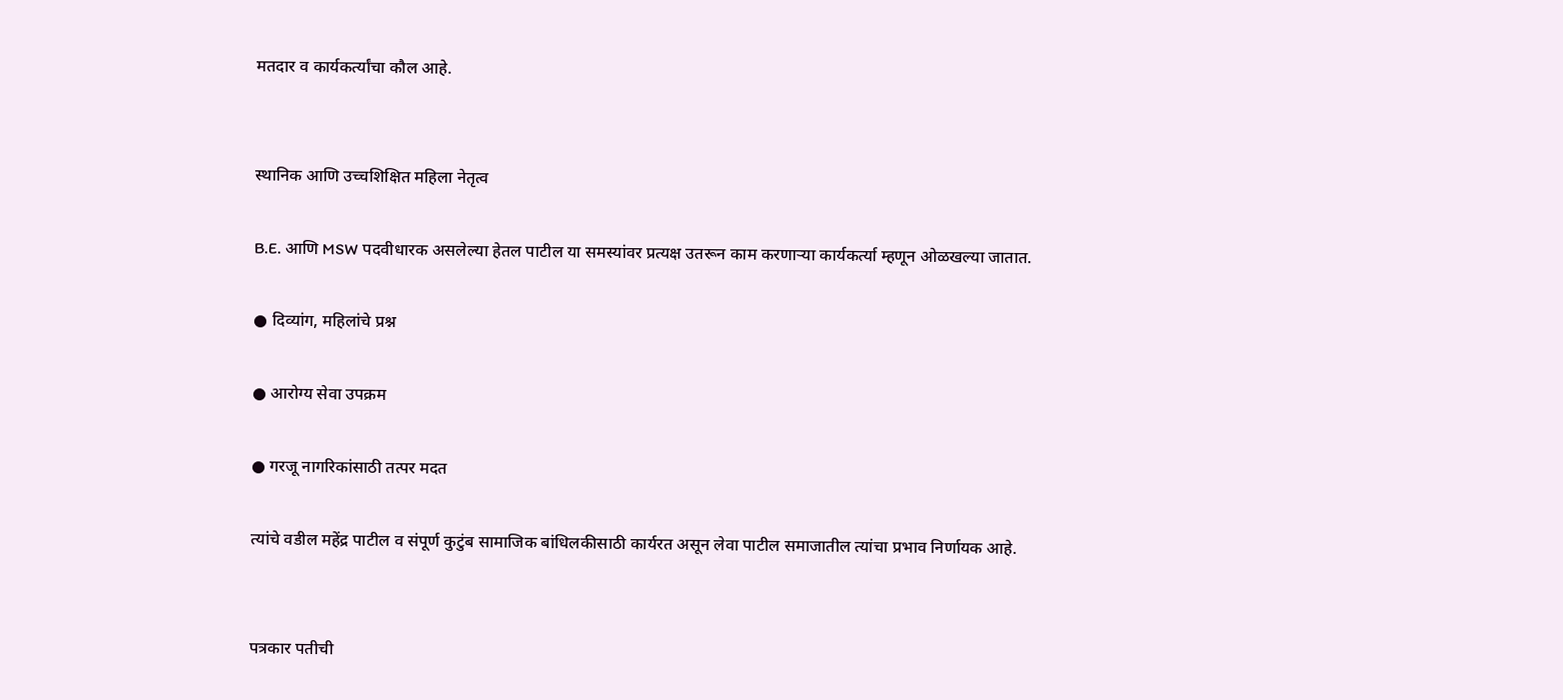मतदार व कार्यकर्त्यांचा कौल आहे.


स्थानिक आणि उच्चशिक्षित महिला नेतृत्व

B.E. आणि MSW पदवीधारक असलेल्या हेतल पाटील या समस्यांवर प्रत्यक्ष उतरून काम करणाऱ्या कार्यकर्त्या म्हणून ओळखल्या जातात.

● दिव्यांग, महिलांचे प्रश्न

● आरोग्य सेवा उपक्रम

● गरजू नागरिकांसाठी तत्पर मदत

त्यांचे वडील महेंद्र पाटील व संपूर्ण कुटुंब सामाजिक बांधिलकीसाठी कार्यरत असून लेवा पाटील समाजातील त्यांचा प्रभाव निर्णायक आहे.


पत्रकार पतीची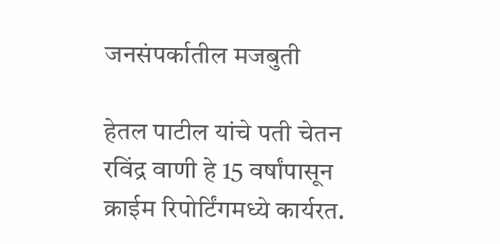जनसंपर्कातील मजबुती

हेतल पाटील यांचे पती चेतन रविंद्र वाणी हे 15 वर्षांपासून क्राईम रिपोर्टिंगमध्ये कार्यरत.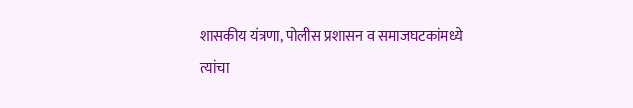शासकीय यंत्रणा, पोलीस प्रशासन व समाजघटकांमध्ये त्यांचा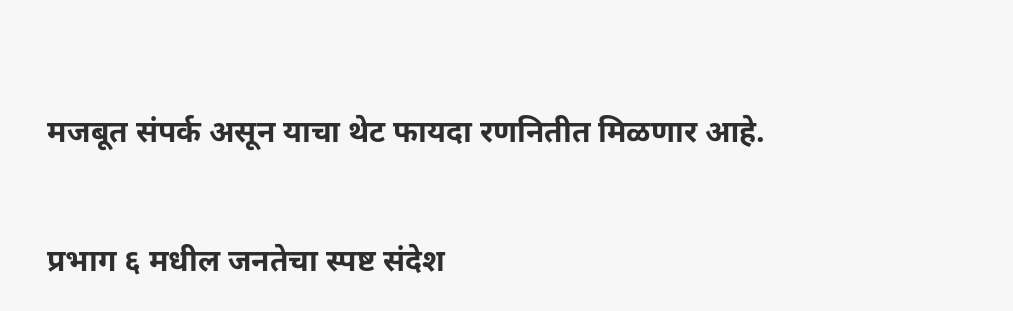मजबूत संपर्क असून याचा थेट फायदा रणनितीत मिळणार आहे.


प्रभाग ६ मधील जनतेचा स्पष्ट संदेश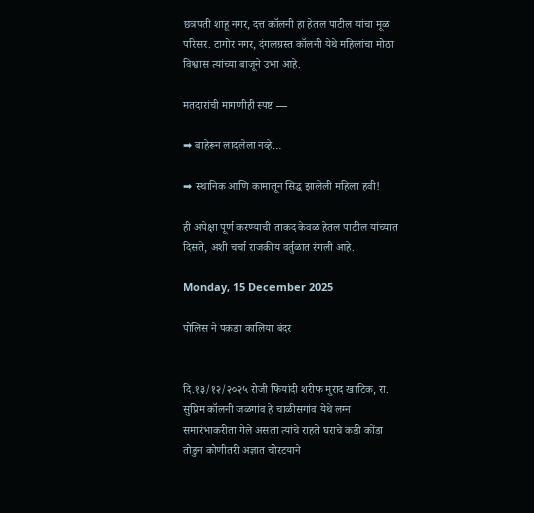छत्रपती शाहू नगर, दत्त कॉलनी हा हेतल पाटील यांचा मूळ परिसर. टागोर नगर, दंगलग्रस्त कॉलनी येथे महिलांचा मोठा विश्वास त्यांच्या बाजूने उभा आहे.

मतदारांची मागणीही स्पष्ट —

➡ बाहेरून लादलेला नव्हे…

➡ स्थानिक आणि कामातून सिद्ध झालेली महिला हवी!

ही अपेक्षा पूर्ण करण्याची ताकद केवळ हेतल पाटील यांच्यात दिसते, अशी चर्चा राजकीय वर्तुळात रंगली आहे.

Monday, 15 December 2025

पोलिस ने पकडा कालिया बंदर


दि.१३/१२/२०२५ रोजी फियांदी शरीफ मुराद खाटिक, रा. सुप्रिम कॉलनी जळगांव हे चाळीसगांव येथे लग्न समारंभाकरीता गेले असता त्यांचे राहते घराचे कडी कोंडा तोडुन कोणीतरी अज्ञात चोरटयाने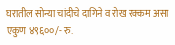घरातील सोन्या चांदीचे दागिने व रोख रक्कम असा एकुण ४९६००/- रु.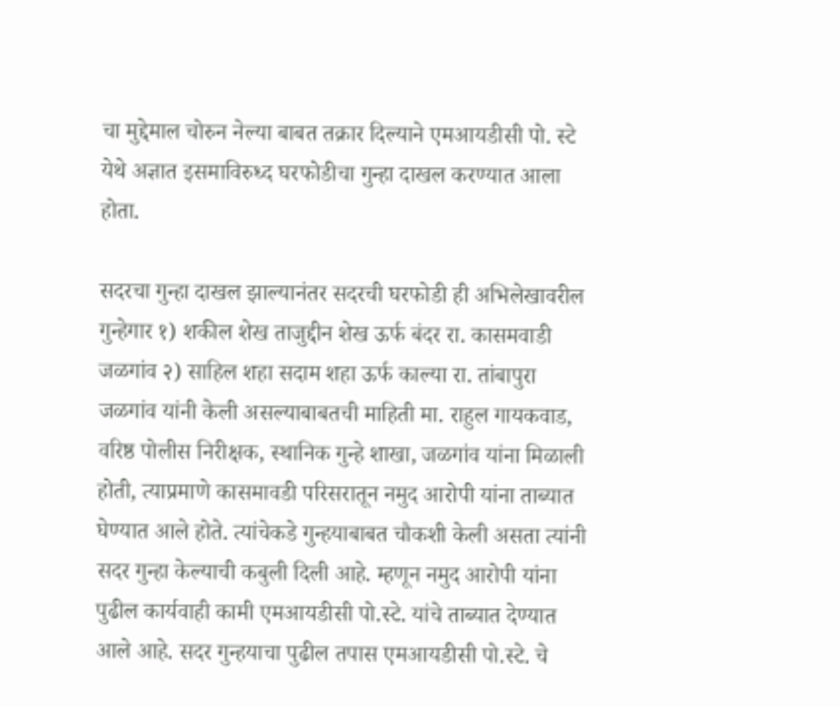चा मुद्देमाल चोरुन नेल्या बाबत तक्रार दिल्याने एमआयडीसी पो. स्टे येथे अज्ञात इसमाविरुध्द घरफोडीचा गुन्हा दाखल करण्यात आला होता.

सदरचा गुन्हा दाखल झाल्यानंतर सदरची घरफोडी ही अभिलेखावरील गुन्हेगार १) शकील शेख ताजुद्दीन शेख ऊर्फ बंदर रा. कासमवाडी जळगांव २) साहिल शहा सदाम शहा ऊर्फ काल्या रा. तांबापुरा जळगांव यांनी केली असल्याबाबतची माहिती मा. राहुल गायकवाड, वरिष्ठ पोलीस निरीक्षक, स्थानिक गुन्हे शाखा, जळगांव यांना मिळाली होती, त्याप्रमाणे कासमावडी परिसरातून नमुद आरोपी यांना ताब्यात घेण्यात आले होते. त्यांचेकडे गुन्हयाबाबत चौकशी केली असता त्यांनी सदर गुन्हा केल्याची कबुली दिली आहे. म्हणून नमुद आरोपी यांना पुढील कार्यवाही कामी एमआयडीसी पो.स्टे. यांचे ताब्यात देण्यात आले आहे. सदर गुन्हयाचा पुढील तपास एमआयडीसी पो.स्टे. चे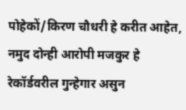पोहेकों/किरण चौधरी हे करीत आहेत, नमुद दोन्ही आरोपी मजकुर हे रेकॉर्डवरील गुन्हेगार असुन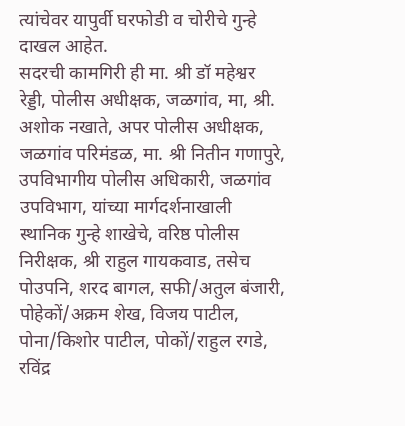त्यांचेवर यापुर्वी घरफोडी व चोरीचे गुन्हे दाखल आहेत.
सदरची कामगिरी ही मा. श्री डॉ महेश्वर रेड्डी, पोलीस अधीक्षक, जळगांव, मा, श्री. अशोक नखाते, अपर पोलीस अधीक्षक, जळगांव परिमंडळ, मा. श्री नितीन गणापुरे, उपविभागीय पोलीस अधिकारी, जळगांव उपविभाग, यांच्या मार्गदर्शनाखाली स्थानिक गुन्हे शाखेचे, वरिष्ठ पोलीस निरीक्षक, श्री राहुल गायकवाड, तसेच पोउपनि, शरद बागल, सफी/अतुल बंजारी, पोहेकों/अक्रम शेख, विजय पाटील, पोना/किशोर पाटील, पोकों/राहुल रगडे, रविंद्र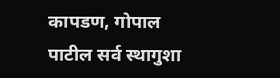कापडण, गोपाल पाटील सर्व स्थागुशा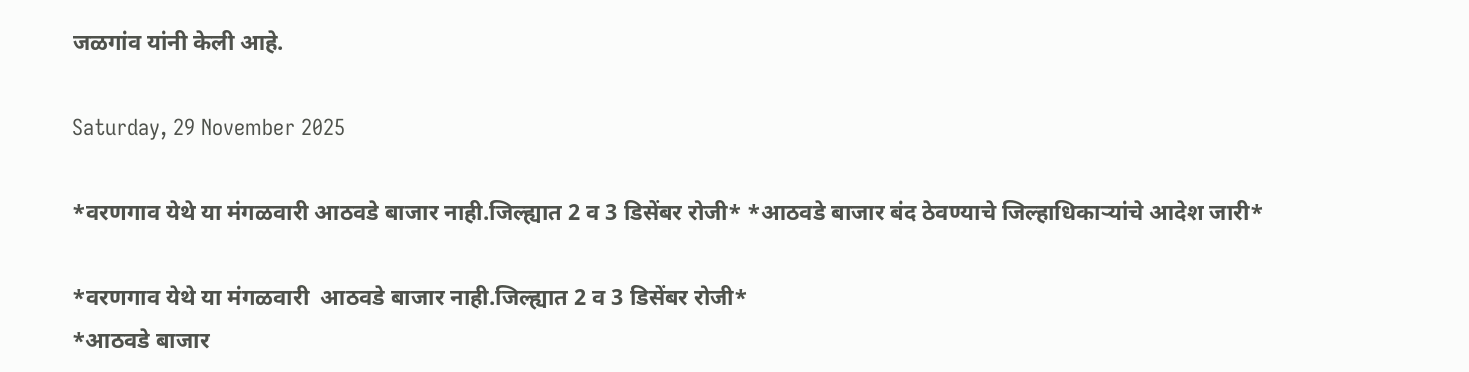जळगांव यांनी केली आहे.

Saturday, 29 November 2025

*वरणगाव येथे या मंगळवारी आठवडे बाजार नाही.जिल्ह्यात 2 व 3 डिसेंबर रोजी* *आठवडे बाजार बंद ठेवण्याचे जिल्हाधिकाऱ्यांचे आदेश जारी*

*वरणगाव येथे या मंगळवारी  आठवडे बाजार नाही.जिल्ह्यात 2 व 3 डिसेंबर रोजी*
*आठवडे बाजार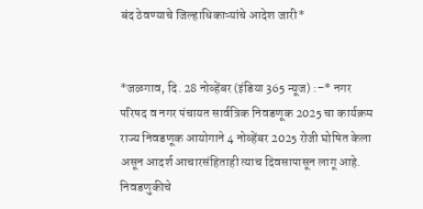बंद ठेवण्याचे जिल्हाधिकाऱ्यांचे आदेश जारी*


*जळगाव, दि. 28 नोव्हेंबर (इंडिया 365 न्यूज) :–* नगर परिषद व नगर पंचायत सार्वत्रिक निवडणूक 2025 चा कार्यक्रम राज्य निवडणूक आयोगाने 4 नोव्हेंबर 2025 रोजी घोषित केला असून आदर्श आचारसंहिताही त्याच दिवसापासून लागू आहे. निवडणुकीचे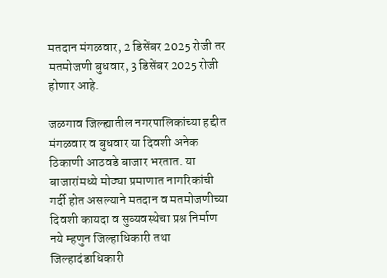मतदान मंगळवार, 2 डिसेंबर 2025 रोजी तर मतमोजणी बुधवार, 3 डिसेंबर 2025 रोजी होणार आहे.

जळगाव जिल्ह्यातील नगरपालिकांच्या हद्दीत मंगळवार व बुधवार या दिवशी अनेक ठिकाणी आठवडे बाजार भरतात. या बाजारांमध्ये मोठ्या प्रमाणात नागरिकांची गर्दी होत असल्याने मतदान व मतमोजणीच्या दिवशी कायदा व सुव्यवस्थेचा प्रश्न निर्माण नये म्हणुन जिल्हाधिकारी तथा जिल्हादंडाधिकारी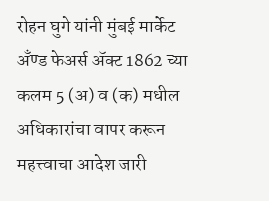रोहन घुगे यांनी मुंबई मार्केट अँण्ड फेअर्स ॲक्ट 1862 च्या कलम 5 (अ) व (क) मधील अधिकारांचा वापर करून महत्त्वाचा आदेश जारी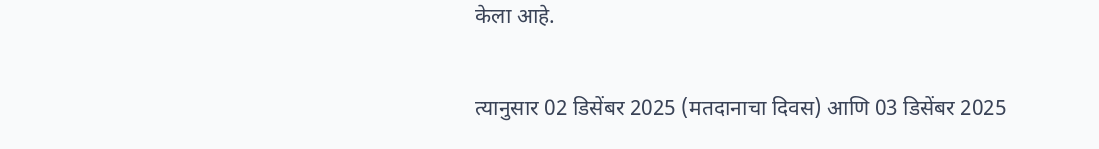केला आहे.

त्यानुसार 02 डिसेंबर 2025 (मतदानाचा दिवस) आणि 03 डिसेंबर 2025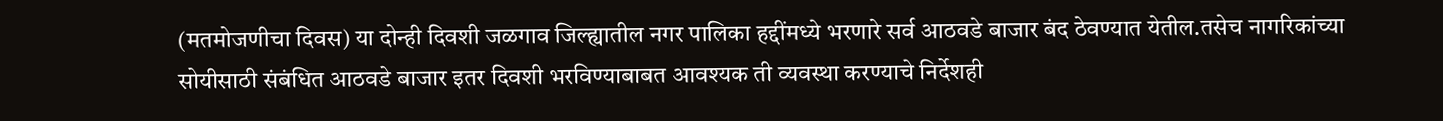(मतमोजणीचा दिवस) या दोन्ही दिवशी जळगाव जिल्ह्यातील नगर पालिका हद्दींमध्ये भरणारे सर्व आठवडे बाजार बंद ठेवण्यात येतील.तसेच नागरिकांच्या सोयीसाठी संबंधित आठवडे बाजार इतर दिवशी भरविण्याबाबत आवश्यक ती व्यवस्था करण्याचे निर्देशही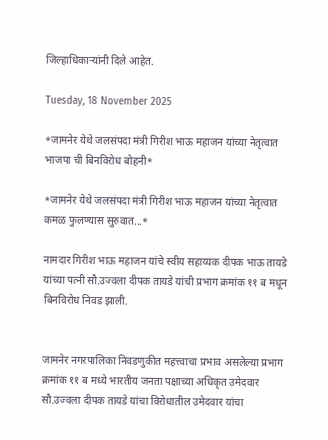जिल्हाधिकाऱ्यांनी दिले आहेत.

Tuesday, 18 November 2025

*जामनेर येथे जलसंपदा मंत्री गिरीश भाऊ महाजन यांच्या नेतृत्वात भाजपा ची बिनविरोध बोहनी*

*जामनेर येथे जलसंपदा मंत्री गिरीश भाऊ महाजन यांच्या नेतृत्वात कमळ फुलण्यास सुरुवात...*

नामदार गिरीश भाऊ महाजन यांचे स्वीय सहाय्यक दीपक भाऊ तायडे यांच्या पत्नी सौ.उज्वला दीपक तायडे यांची प्रभाग क्रमांक ११ ब मधून बिनविरोध निवड झाली.


जामनेर नगरपालिका निवडणुकीत महत्त्वाचा प्रभाव असलेल्या प्रभाग क्रमांक ११ ब मध्ये भारतीय जनता पक्षाच्या अधिकृत उमेदवार सौ.उज्वला दीपक तायडे यांचा विरोधातील उमेदवार यांचा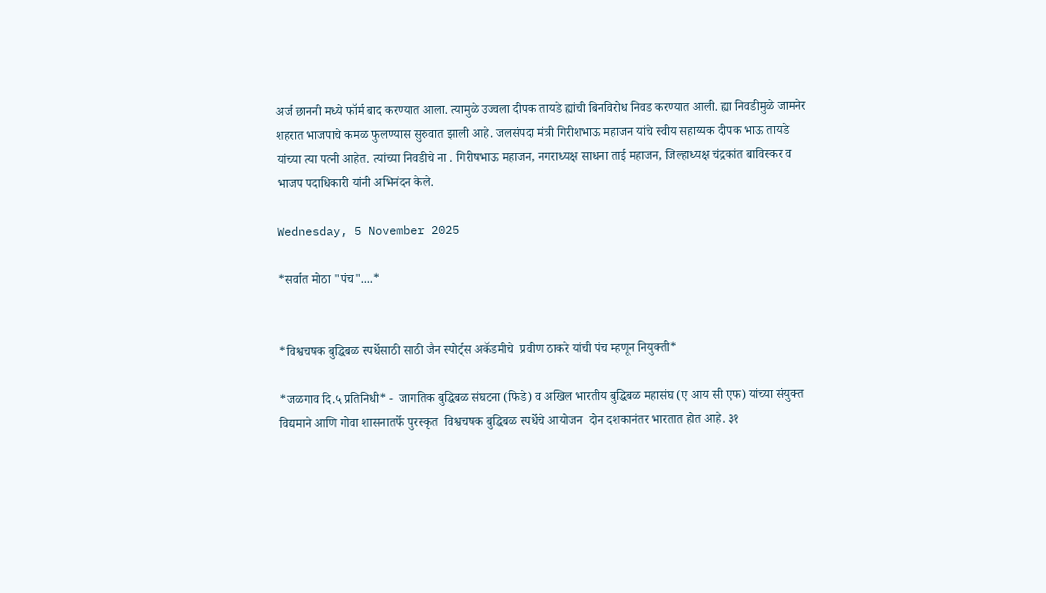अर्ज छाननी मध्ये फॉर्म बाद करण्यात आला. त्यामुळे उज्वला दीपक तायडे ह्यांची बिनविरोध निवड करण्यात आली. ह्या निवडीमुळे जामनेर शहरात भाजपाचे कमळ फुलण्यास सुरुवात झाली आहे. जलसंपदा मंत्री गिरीशभाऊ महाजन यांचे स्वीय सहाय्यक दीपक भाऊ तायडे यांच्या त्या पत्नी आहेत. त्यांच्या निवडीचे ना . गिरीषभाऊ महाजन, नगराध्यक्ष साधना ताई महाजन, जिल्हाध्यक्ष चंद्रकांत बाविस्कर व भाजप पदाधिकारी यांनी अभिनंदन केले.

Wednesday, 5 November 2025

*सर्वात मोठा "पंच"....*


*विश्वचषक बुद्धिबळ स्पर्धेसाठी साठी जैन स्पोर्ट्स अकॅडमीचे  प्रवीण ठाकरे यांची पंच म्हणून नियुक्ती*

*जळगाव दि.५ प्रतिनिधी* -  जागतिक बुद्धिबळ संघटना (फिडे) व अखिल भारतीय बुद्धिबळ महासंघ (ए आय सी एफ) यांच्या संयुक्त विद्यमाने आणि गोवा शासनातर्फे पुरस्कृत  विश्वचषक बुद्धिबळ स्पर्धेचे आयोजन  दोन दशकानंतर भारतात होत आहे. ३१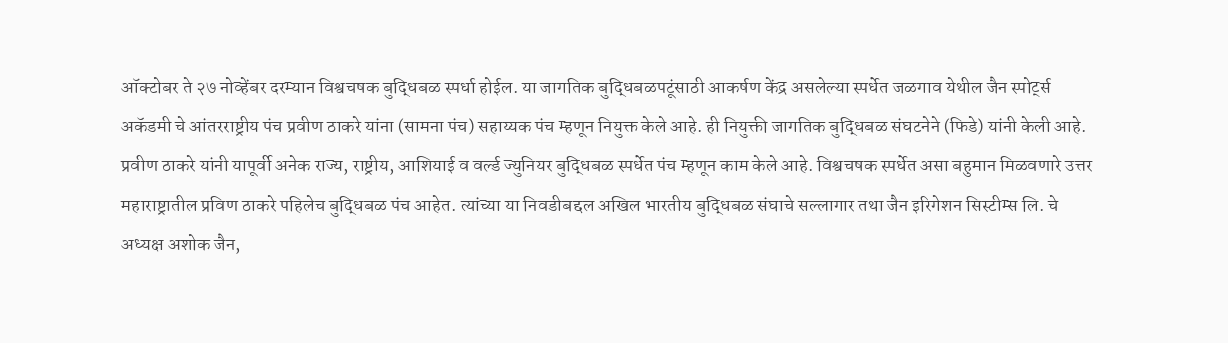ऑक्टोबर ते २७ नोव्हेंबर दरम्यान विश्वचषक बुद्धिबळ स्पर्धा होईल. या जागतिक बुद्धिबळपटूंसाठी आकर्षण केंद्र असलेल्या स्पर्धेत जळगाव येथील जैन स्पोर्ट्स अकॅडमी चे आंतरराष्ट्रीय पंच प्रवीण ठाकरे यांना (सामना पंच) सहाय्यक पंच म्हणून नियुक्त केले आहे. ही नियुक्ती जागतिक बुद्धिबळ संघटनेने (फिडे) यांनी केली आहे. प्रवीण ठाकरे यांनी यापूर्वी अनेक राज्य, राष्ट्रीय, आशियाई व वर्ल्ड ज्युनियर बुद्धिबळ स्पर्धेत पंच म्हणून काम केले आहे. विश्वचषक स्पर्धेत असा बहुमान मिळवणारे उत्तर महाराष्ट्रातील प्रविण ठाकरे पहिलेच बुद्धिबळ पंच आहेत. त्यांच्या या निवडीबद्दल अखिल भारतीय बुद्धिबळ संघाचे सल्लागार तथा जैन इरिगेशन सिस्टीम्स लि. चे अध्यक्ष अशोक जैन,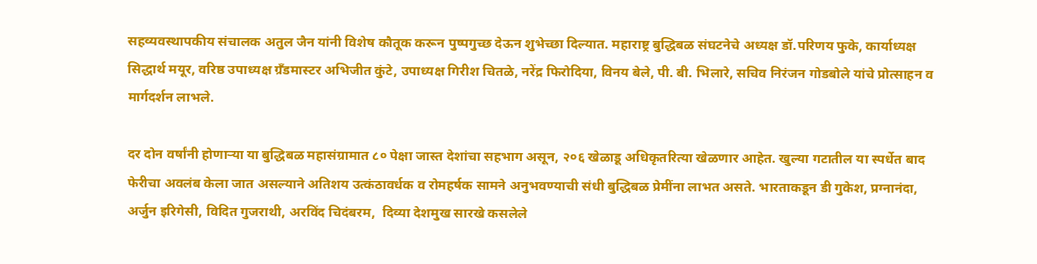सहव्यवस्थापकीय संचालक अतुल जैन यांनी विशेष कौतूक करून पुष्पगुच्छ देऊन शुभेच्छा दिल्यात. महाराष्ट्र बुद्धिबळ संघटनेचे अध्यक्ष डॉ.परिणय फुके, कार्याध्यक्ष सिद्धार्थ मयूर, वरिष्ठ उपाध्यक्ष ग्रँडमास्टर अभिजीत कुंटे, उपाध्यक्ष गिरीश चितळे, नरेंद्र फिरोदिया, विनय बेले, पी. बी. भिलारे, सचिव निरंजन गोडबोले यांचे प्रोत्साहन व मार्गदर्शन लाभले.

दर दोन वर्षांनी होणाऱ्या या बुद्धिबळ महासंग्रामात ८० पेक्षा जास्त देशांचा सहभाग असून, २०६ खेळाडू अधिकृतरित्या खेळणार आहेत. खुल्या गटातील या स्पर्धेत बाद फेरीचा अवलंब केला जात असल्याने अतिशय उत्कंठावर्धक व रोमहर्षक सामने अनुभवण्याची संधी बुद्धिबळ प्रेमींना लाभत असते. भारताकडून डी गुकेश, प्रग्नानंदा, अर्जुन इरिगेसी, विदित गुजराथी, अरविंद चिदंबरम,  दिव्या देशमुख सारखे कसलेले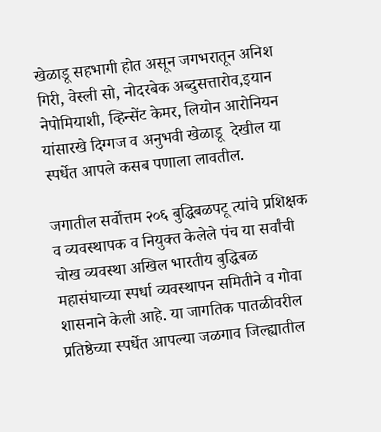खेळाडू सहभागी होत असून जगभरातून अनिश गिरी, वेस्ली सो, नोदरबेक अब्दुसत्तारोव,इयान नेपोमियाशी, व्हिन्सेंट केमर, लियोन आरोनियन यांसारखे दिग्गज व अनुभवी खेळाडू  देखील या स्पर्धेत आपले कसब पणाला लावतील.

जगातील सर्वोत्तम २०६ बुद्धिबळपटू त्यांचे प्रशिक्षक व व्यवस्थापक व नियुक्त केलेले पंच या सर्वांची चोख व्यवस्था अखिल भारतीय बुद्धिबळ महासंघाच्या स्पर्धा व्यवस्थापन समितीने व गोवा शासनाने केली आहे. या जागतिक पातळीवरील प्रतिष्ठेच्या स्पर्धेत आपल्या जळगाव जिल्ह्यातील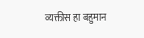व्यक्तीस हा बहुमान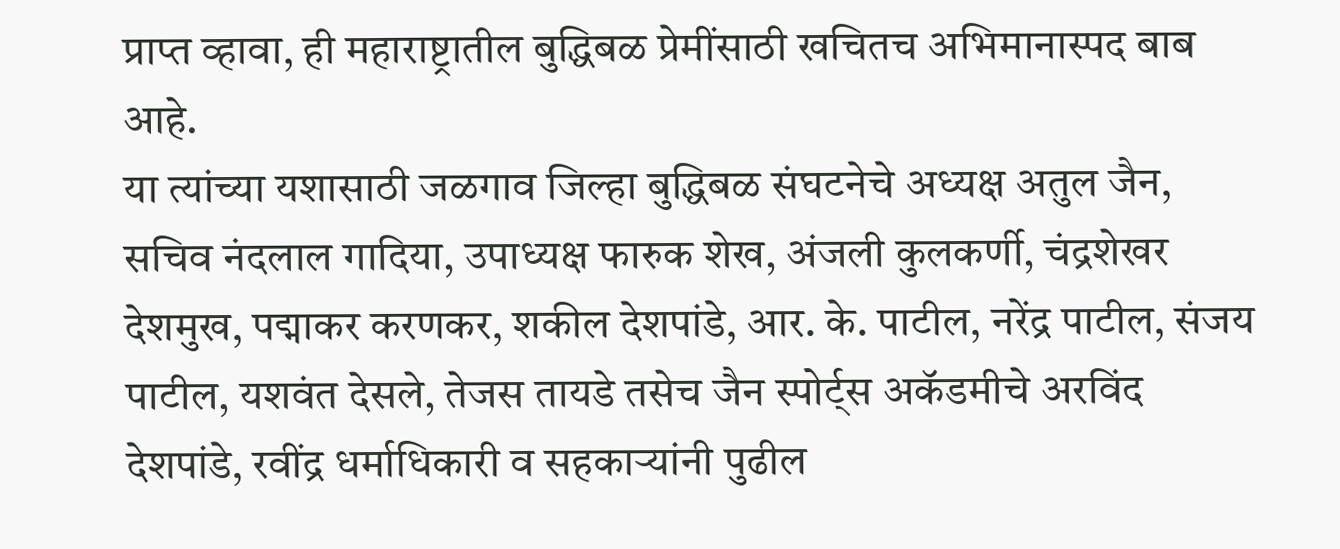प्राप्त व्हावा, ही महाराष्ट्रातील बुद्धिबळ प्रेमींसाठी खचितच अभिमानास्पद बाब आहे.
या त्यांच्या यशासाठी जळगाव जिल्हा बुद्धिबळ संघटनेचे अध्यक्ष अतुल जैन, सचिव नंदलाल गादिया, उपाध्यक्ष फारुक शेख, अंजली कुलकर्णी, चंद्रशेखर देशमुख, पद्माकर करणकर, शकील देशपांडे, आर. के. पाटील, नरेंद्र पाटील, संजय पाटील, यशवंत देसले, तेजस तायडे तसेच जैन स्पोर्ट्स अकॅडमीचे अरविंद देशपांडे, रवींद्र धर्माधिकारी व सहकाऱ्यांनी पुढील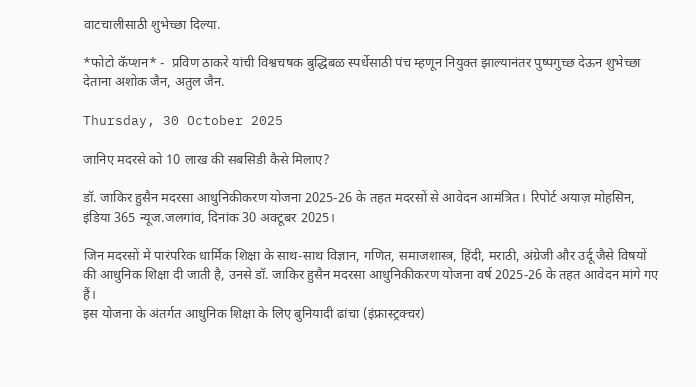वाटचालीसाठी शुभेच्छा दिल्या.

*फोटो कॅप्शन* -  प्रविण ठाकरे यांची विश्वचषक बुद्धिबळ स्पर्धेसाठी पंच म्हणून नियुक्त झाल्यानंतर पुष्पगुच्छ देऊन शुभेच्छा देताना अशोक जैन, अतुल जैन.

Thursday, 30 October 2025

जानिए मदरसे को 10 लाख की सबसिडी कैसे मिलाए?

डॉ. जाकिर हुसैन मदरसा आधुनिकीकरण योजना 2025-26 के तहत मदरसों से आवेदन आमंत्रित। रिपोर्ट अयाज़ मोहसिन, इंडिया 365 न्यूज.जलगांव, दिनांक 30 अक्टूबर 2025।

जिन मदरसों में पारंपरिक धार्मिक शिक्षा के साथ-साथ विज्ञान, गणित, समाजशास्त्र, हिंदी, मराठी, अंग्रेजी और उर्दू जैसे विषयों की आधुनिक शिक्षा दी जाती है, उनसे डॉ. जाकिर हुसैन मदरसा आधुनिकीकरण योजना वर्ष 2025-26 के तहत आवेदन मांगे गए हैं।
इस योजना के अंतर्गत आधुनिक शिक्षा के लिए बुनियादी ढांचा (इंफ्रास्ट्रक्चर)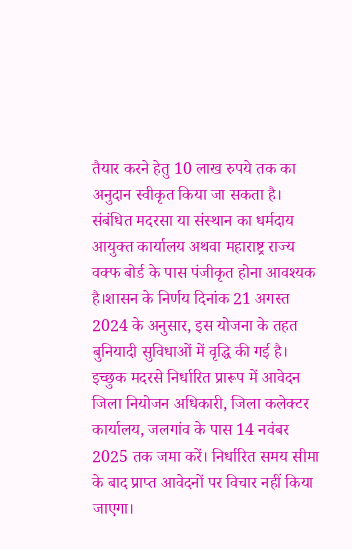तैयार करने हेतु 10 लाख रुपये तक का अनुदान स्वीकृत किया जा सकता है। संबंधित मदरसा या संस्थान का धर्मदाय आयुक्त कार्यालय अथवा महाराष्ट्र राज्य वक्फ बोर्ड के पास पंजीकृत होना आवश्यक है।शासन के निर्णय दिनांक 21 अगस्त 2024 के अनुसार, इस योजना के तहत बुनियादी सुविधाओं में वृद्धि की गई है। इच्छुक मदरसे निर्धारित प्रारूप में आवेदन जिला नियोजन अधिकारी, जिला कलेक्टर कार्यालय, जलगांव के पास 14 नवंबर 2025 तक जमा करें। निर्धारित समय सीमा के बाद प्राप्त आवेदनों पर विचार नहीं किया जाएगा।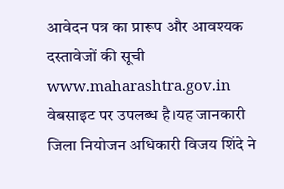आवेदन पत्र का प्रारूप और आवश्यक दस्तावेजों की सूची www.maharashtra.gov.in वेबसाइट पर उपलब्ध है।यह जानकारी जिला नियोजन अधिकारी विजय शिंदे ने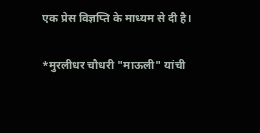एक प्रेस विज्ञप्ति के माध्यम से दी है।

*मुरलीधर चौधरी "माऊली" यांची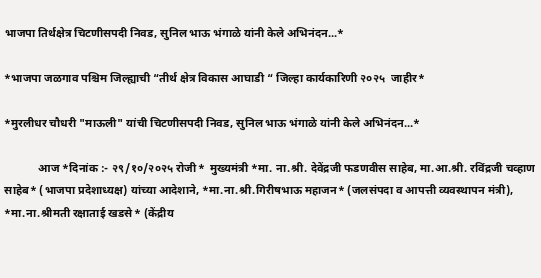भाजपा तिर्थक्षेत्र चिटणीसपदी निवड, सुनिल भाऊ भंगाळे यांनी केले अभिनंदन...*

*भाजपा जळगाव पश्चिम जिल्ह्याची “तीर्थ क्षेत्र विकास आघाडी “ जिल्हा कार्यकारिणी २०२५  जाहीर*

*मुरलीधर चौधरी "माऊली" यांची चिटणीसपदी निवड, सुनिल भाऊ भंगाळे यांनी केले अभिनंदन...*

            आज *दिनांक :- २९/१०/२०२५ रोजी*  मुख्यमंत्री *मा. ना.श्री. देवेंद्रजी फडणवीस साहेब, मा.आ.श्री. रविंद्रजी चव्हाण साहेब* (भाजपा प्रदेशाध्यक्ष) यांच्या आदेशाने, *मा.ना.श्री.गिरीषभाऊ महाजन* (जलसंपदा व आपत्ती व्यवस्थापन मंत्री), *मा.ना.श्रीमती रक्षाताई खडसे* (केंद्रीय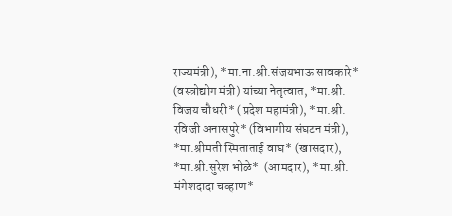राज्यमंत्री), *मा.ना.श्री.संजयभाऊ सावकारे*  (वस्त्रोद्योग मंत्री) यांच्या नेतृत्वात, *मा.श्री. विजय चौधरी* (प्रदेश महामंत्री), *मा.श्री. रविजी अनासपुरे* (विभागीय संघटन मंत्री), *मा.श्रीमती स्मिताताई वाघ* (खासदार), *मा.श्री.सुरेश भोळे*  (आमदार), *मा.श्री. मंगेशदादा चव्हाण*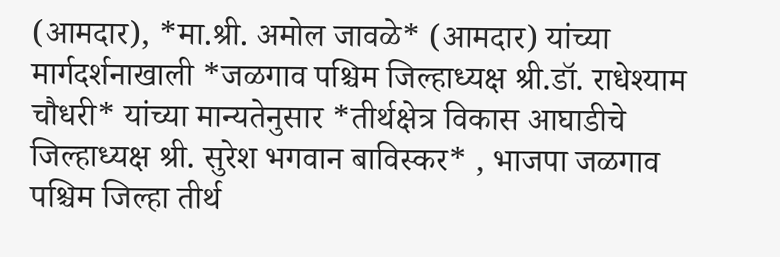(आमदार), *मा.श्री. अमोल जावळे* (आमदार) यांच्या मार्गदर्शनाखाली *जळगाव पश्चिम जिल्हाध्यक्ष श्री.डॉ. राधेश्याम चौधरी* यांच्या मान्यतेनुसार *तीर्थक्षेत्र विकास आघाडीचे  जिल्हाध्यक्ष श्री. सुरेश भगवान बाविस्कर* , भाजपा जळगाव पश्चिम जिल्हा तीर्थ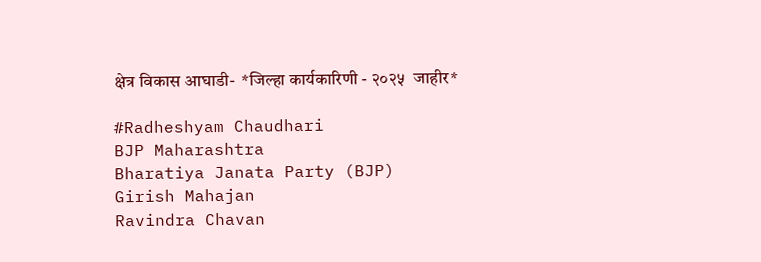क्षेत्र विकास आघाडी-  *जिल्हा कार्यकारिणी - २०२५  जाहीर*

#Radheshyam Chaudhari
BJP Maharashtra
Bharatiya Janata Party (BJP)
Girish Mahajan
Ravindra Chavan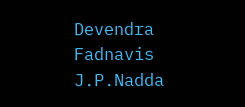Devendra Fadnavis
J.P.Nadda